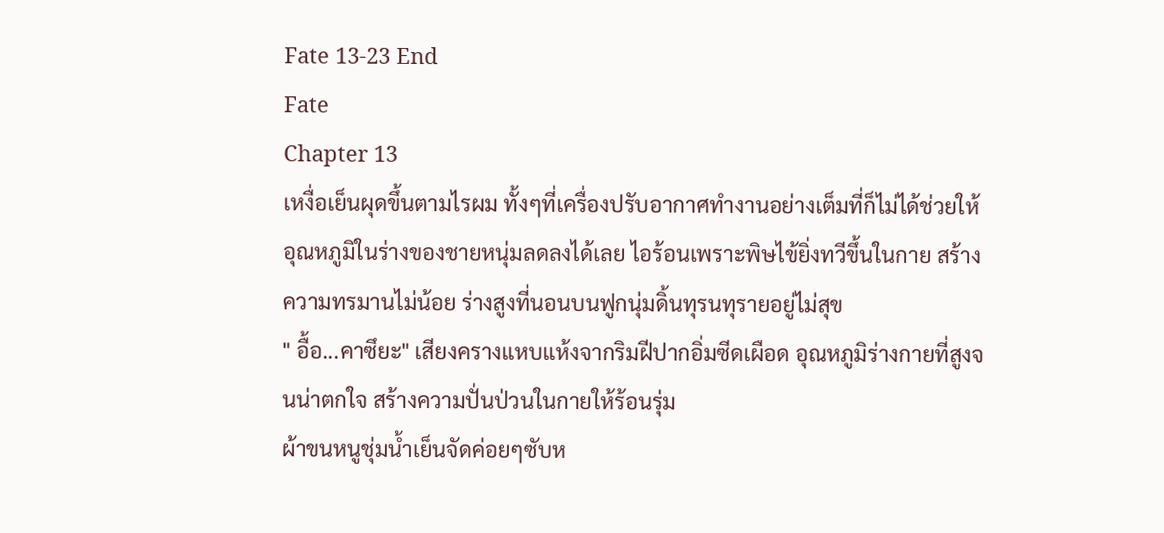Fate 13-23 End
Fate
Chapter 13
เหงื่อเย็นผุดขึ้นตามไรผม ทั้งๆที่เครื่องปรับอากาศทำงานอย่างเต็มที่ก็ไม่ได้ช่วยให้อุณหภูมิในร่างของชายหนุ่มลดลงได้เลย ไอร้อนเพราะพิษไข้ยิ่งทวีขึ้นในกาย สร้างความทรมานไม่น้อย ร่างสูงที่นอนบนฟูกนุ่มดิ้นทุรนทุรายอยู่ไม่สุข
" อื้อ...คาซึยะ" เสียงครางแหบแห้งจากริมฝีปากอิ่มซีดเผือด อุณหภูมิร่างกายที่สูงจนน่าตกใจ สร้างความปั่นป่วนในกายให้ร้อนรุ่ม
ผ้าขนหนูชุ่มน้ำเย็นจัดค่อยๆซับห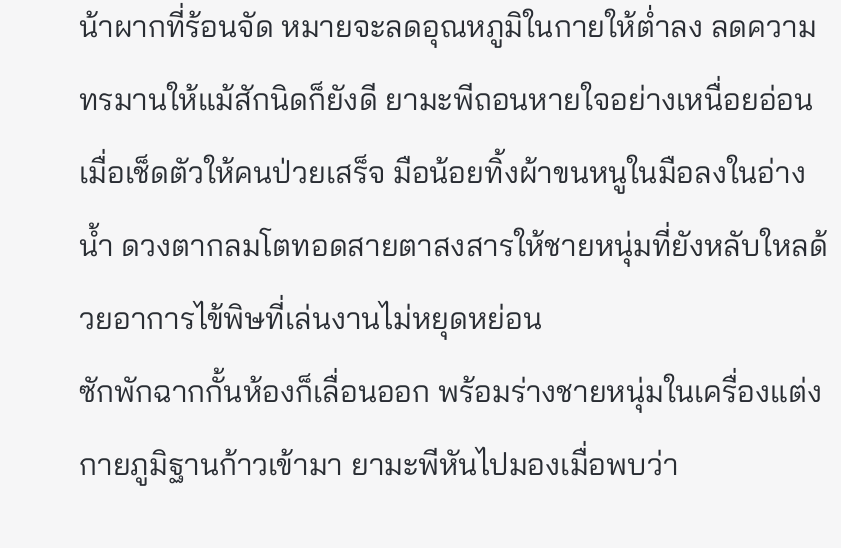น้าผากที่ร้อนจัด หมายจะลดอุณหภูมิในกายให้ต่ำลง ลดความทรมานให้แม้สักนิดก็ยังดี ยามะพีถอนหายใจอย่างเหนื่อยอ่อน เมื่อเช็ดตัวให้คนป่วยเสร็จ มือน้อยทิ้งผ้าขนหนูในมือลงในอ่างน้ำ ดวงตากลมโตทอดสายตาสงสารให้ชายหนุ่มที่ยังหลับใหลด้วยอาการไข้พิษที่เล่นงานไม่หยุดหย่อน
ซักพักฉากกั้นห้องก็เลื่อนออก พร้อมร่างชายหนุ่มในเครื่องแต่งกายภูมิฐานก้าวเข้ามา ยามะพีหันไปมองเมื่อพบว่า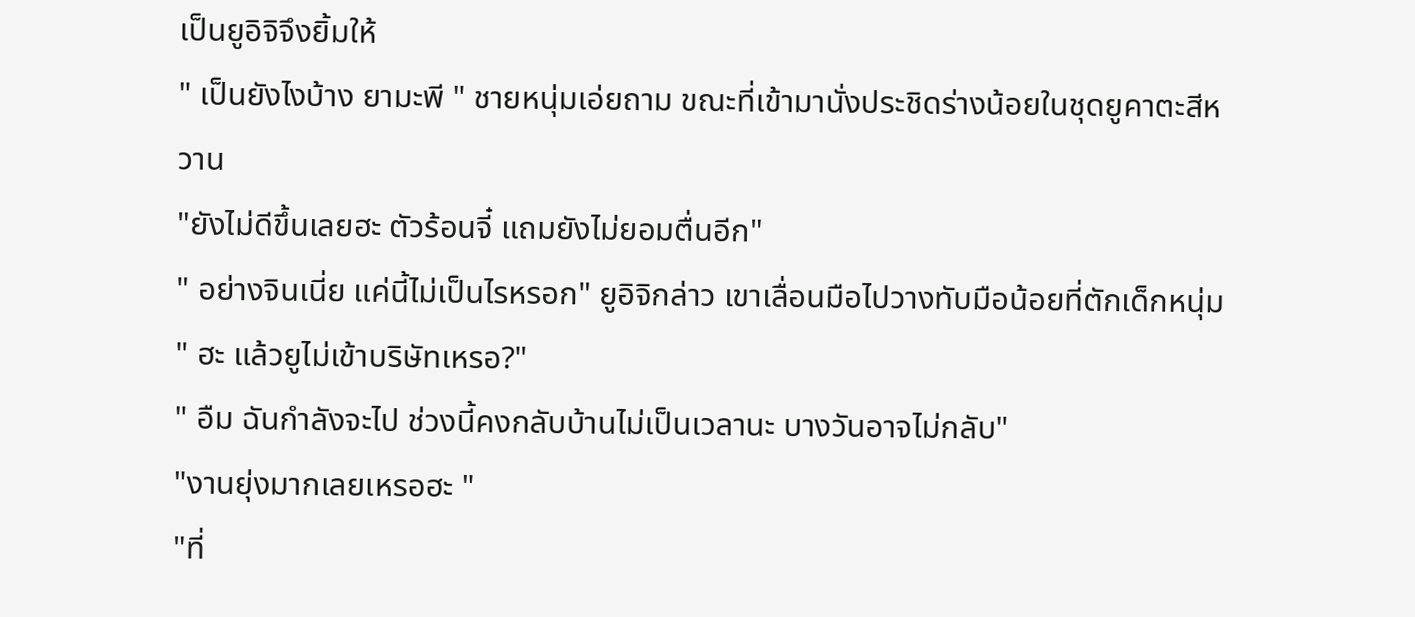เป็นยูอิจิจึงยิ้มให้
" เป็นยังไงบ้าง ยามะพี " ชายหนุ่มเอ่ยถาม ขณะที่เข้ามานั่งประชิดร่างน้อยในชุดยูคาตะสีหวาน
"ยังไม่ดีขึ้นเลยฮะ ตัวร้อนจี๋ แถมยังไม่ยอมตื่นอีก"
" อย่างจินเนี่ย แค่นี้ไม่เป็นไรหรอก" ยูอิจิกล่าว เขาเลื่อนมือไปวางทับมือน้อยที่ตักเด็กหนุ่ม
" ฮะ แล้วยูไม่เข้าบริษัทเหรอ?"
" อืม ฉันกำลังจะไป ช่วงนี้คงกลับบ้านไม่เป็นเวลานะ บางวันอาจไม่กลับ"
"งานยุ่งมากเลยเหรอฮะ "
"ที่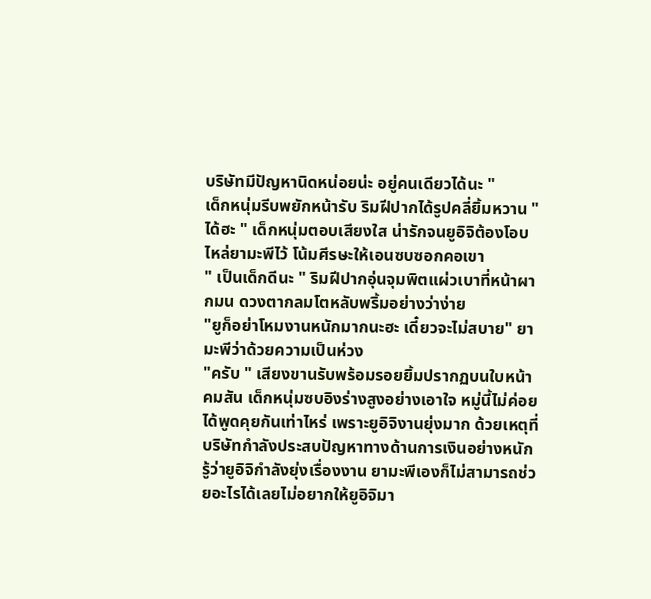บริษัทมีปัญหานิดหน่อยน่ะ อยู่คนเดียวได้นะ "
เด็กหนุ่มรีบพยักหน้ารับ ริมฝีปากได้รูปคลี่ยิ้มหวาน "ได้ฮะ " เด็กหนุ่มตอบเสียงใส น่ารักจนยูอิจิต้องโอบไหล่ยามะพีไว้ โน้มศีรษะให้เอนซบซอกคอเขา
" เป็นเด็กดีนะ " ริมฝีปากอุ่นจุมพิตแผ่วเบาที่หน้าผากมน ดวงตากลมโตหลับพริ้มอย่างว่าง่าย
"ยูก็อย่าโหมงานหนักมากนะฮะ เดี๋ยวจะไม่สบาย" ยามะพีว่าด้วยความเป็นห่วง
"ครับ " เสียงขานรับพร้อมรอยยิ้มปรากฏบนใบหน้าคมสัน เด็กหนุ่มซบอิงร่างสูงอย่างเอาใจ หมู่นี้ไม่ค่อยได้พูดคุยกันเท่าไหร่ เพราะยูอิจิงานยุ่งมาก ด้วยเหตุที่บริษัทกำลังประสบปัญหาทางด้านการเงินอย่างหนัก รู้ว่ายูอิจิกำลังยุ่งเรื่องงาน ยามะพีเองก็ไม่สามารถช่วยอะไรได้เลยไม่อยากให้ยูอิจิมา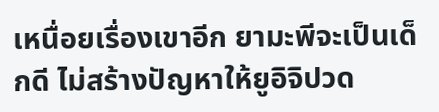เหนื่อยเรื่องเขาอีก ยามะพีจะเป็นเด็กดี ไม่สร้างปัญหาให้ยูอิจิปวด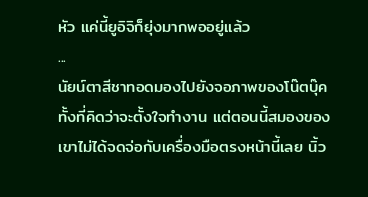หัว แค่นี้ยูอิจิก็ยุ่งมากพออยู่แล้ว
...
นัยน์ตาสีชาทอดมองไปยังจอภาพของโน๊ตบุ๊ค ทั้งที่คิดว่าจะตั้งใจทำงาน แต่ตอนนี้สมองของเขาไม่ได้จดจ่อกับเครื่องมือตรงหน้านี้เลย นิ้ว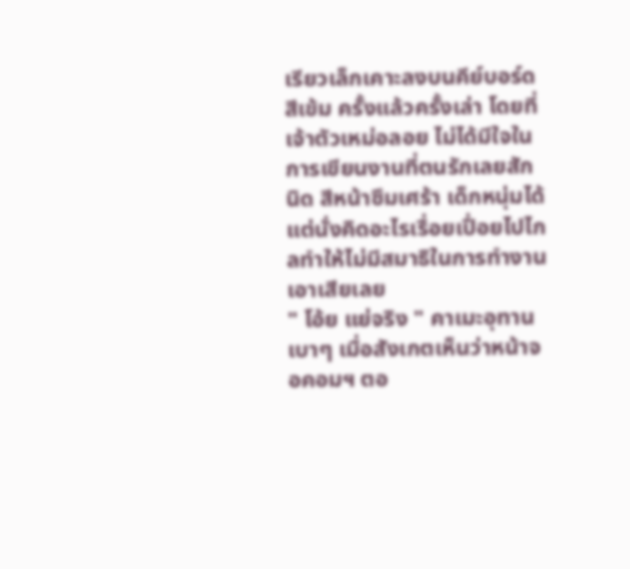เรียวเล็กเคาะลงบนคีย์บอร์ดสีเข้ม ครั้งแล้วครั้งเล่า โดยที่เจ้าตัวเหม่อลอย ไม่ได้มีใจในการเขียนงานที่ตนรักเลยสักนิด สีหน้าซึมเศร้า เด็กหนุ่มได้แต่นั่งคิดอะไรเรื่อยเปื่อยไปไกลทำให้ไม่มีสมาธิในการทำงานเอาเสียเลย
" โอ้ย แย่จริง " คาเมะอุทานเบาๆ เมื่อสังเกตเห็นว่าหน้าจอคอมฯ ตอ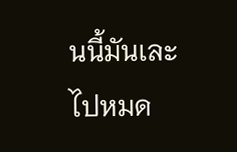นนี้มันเละไปหมด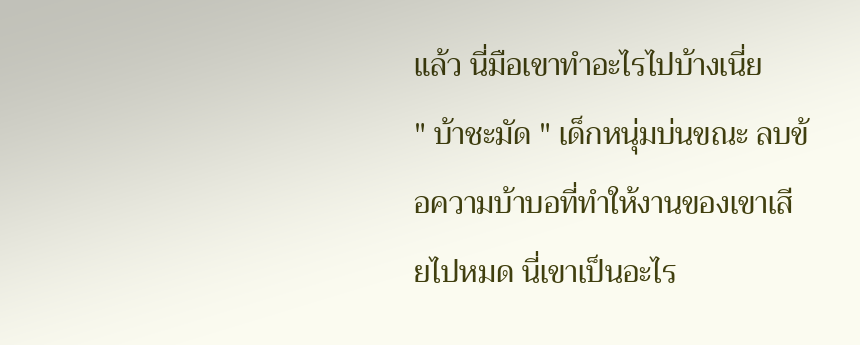แล้ว นี่มือเขาทำอะไรไปบ้างเนี่ย
" บ้าชะมัด " เด็กหนุ่มบ่นขณะ ลบข้อความบ้าบอที่ทำให้งานของเขาเสียไปหมด นี่เขาเป็นอะไร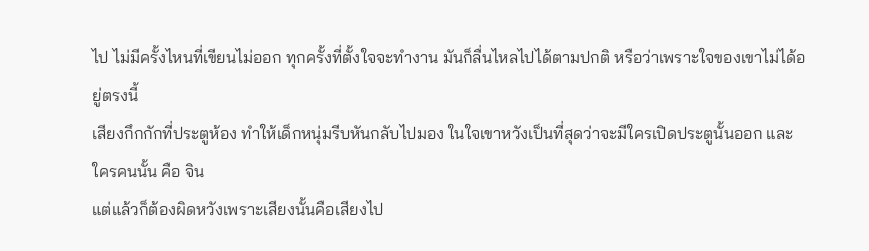ไป ไม่มีครั้งไหนที่เขียนไม่ออก ทุกครั้งที่ตั้งใจจะทำงาน มันก็ลื่นไหลไปได้ตามปกติ หรือว่าเพราะใจของเขาไม่ได้อยู่ตรงนี้
เสียงกึกกักที่ประตูห้อง ทำให้เด็กหนุ่มรีบหันกลับไปมอง ในใจเขาหวังเป็นที่สุดว่าจะมีใครเปิดประตูนั้นออก และ ใครคนนั้น คือ จิน
แต่แล้วก็ต้องผิดหวังเพราะเสียงนั้นคือเสียงไป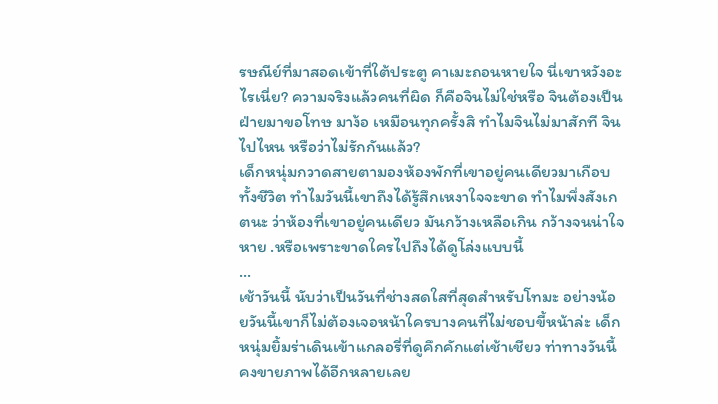รษณีย์ที่มาสอดเข้าที่ใต้ประตู คาเมะถอนหายใจ นี่เขาหวังอะไรเนี่ย? ความจริงแล้วคนที่ผิด ก็คือจินไม่ใช่หรือ จินต้องเป็นฝ่ายมาขอโทษ มาง้อ เหมือนทุกครั้งสิ ทำไมจินไม่มาสักที จินไปไหน หรือว่าไม่รักกันแล้ว?
เด็กหนุ่มกวาดสายตามองห้องพักที่เขาอยู่คนเดียวมาเกือบทั้งชีวิต ทำไมวันนี้เขาถึงได้รู้สึกเหงาใจจะขาด ทำไมพึ่งสังเกตนะ ว่าห้องที่เขาอยู่คนเดียว มันกว้างเหลือเกิน กว้างจนน่าใจหาย .หรือเพราะขาดใครไปถึงได้ดูโล่งแบบนี้
...
เช้าวันนี้ นับว่าเป็นวันที่ช่างสดใสที่สุดสำหรับโทมะ อย่างน้อยวันนี้เขาก็ไม่ต้องเจอหน้าใครบางคนที่ไม่ชอบขี้หน้าล่ะ เด็กหนุ่มยิ้มร่าเดินเข้าแกลอรี่ที่ดูคึกคักแต่เช้าเชียว ท่าทางวันนี้คงขายภาพได้อีกหลายเลย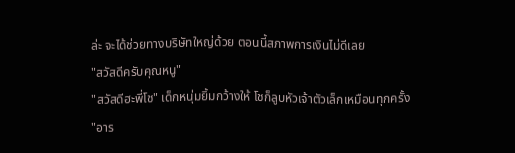ล่ะ จะได้ช่วยทางบริษัทใหญ่ด้วย ตอนนี้สภาพการเงินไม่ดีเลย
"สวัสดีครับคุณหนู"
"สวัสดีฮะพี่โช" เด็กหนุ่มยิ้มกว้างให้ โชก็ลูบหัวเจ้าตัวเล็กเหมือนทุกครั้ง
"อาร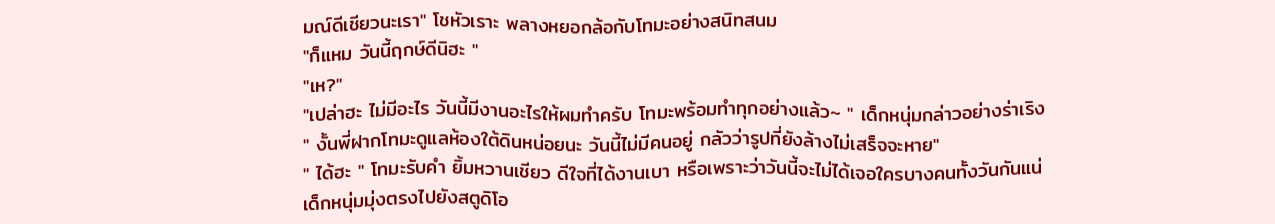มณ์ดีเชียวนะเรา" โชหัวเราะ พลางหยอกล้อกับโทมะอย่างสนิทสนม
"ก็แหม วันนี้ฤกษ์ดีนิฮะ "
"เห?"
"เปล่าฮะ ไม่มีอะไร วันนี้มีงานอะไรให้ผมทำครับ โทมะพร้อมทำทุกอย่างแล้ว~ " เด็กหนุ่มกล่าวอย่างร่าเริง
" งั้นพี่ฝากโทมะดูแลห้องใต้ดินหน่อยนะ วันนี้ไม่มีคนอยู่ กลัวว่ารูปที่ยังล้างไม่เสร็จจะหาย"
" ได้ฮะ " โทมะรับคำ ยิ้มหวานเชียว ดีใจที่ได้งานเบา หรือเพราะว่าวันนี้จะไม่ได้เจอใครบางคนทั้งวันกันแน่
เด็กหนุ่มมุ่งตรงไปยังสตูดิโอ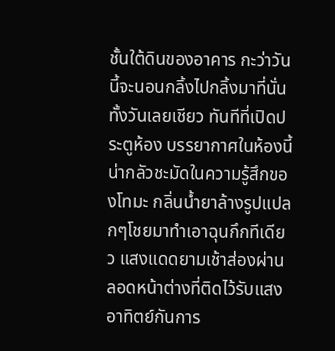ชั้นใต้ดินของอาคาร กะว่าวันนี้จะนอนกลิ้งไปกลิ้งมาที่นั่นทั้งวันเลยเชียว ทันทีที่เปิดประตูห้อง บรรยากาศในห้องนี้น่ากลัวชะมัดในความรู้สึกของโทมะ กลิ่นน้ำยาล้างรูปแปลกๆโชยมาทำเอาฉุนกึกทีเดียว แสงแดดยามเช้าส่องผ่านลอดหน้าต่างที่ติดไว้รับแสงอาทิตย์กันการ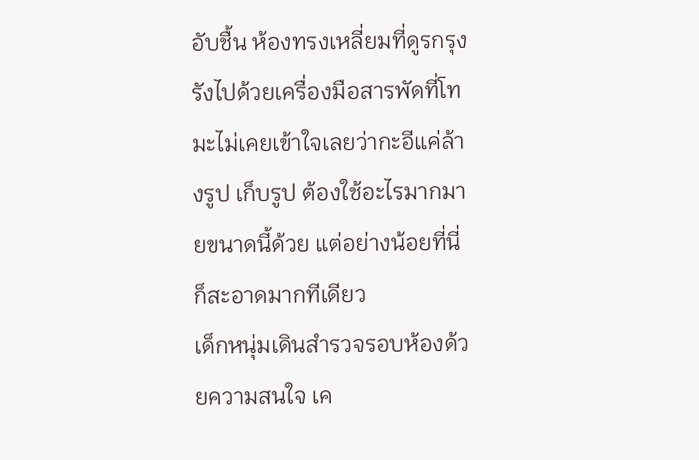อับชื้น ห้องทรงเหลี่ยมที่ดูรกรุงรังไปด้วยเครื่องมือสารพัดที่โทมะไม่เคยเข้าใจเลยว่ากะอีแค่ล้างรูป เก็บรูป ต้องใช้อะไรมากมายขนาดนี้ด้วย แต่อย่างน้อยที่นี่ก็สะอาดมากทีเดียว
เด็กหนุ่มเดินสำรวจรอบห้องด้วยความสนใจ เค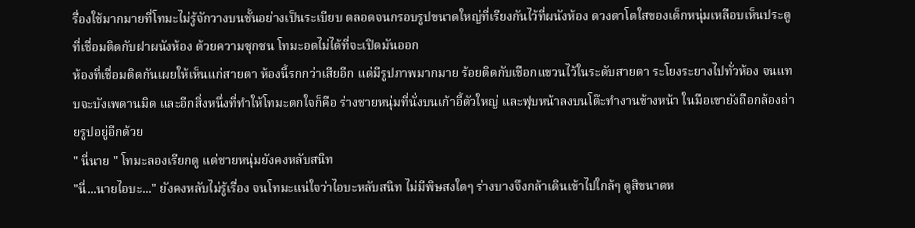รื่องใช้มากมายที่โทมะไม่รู้จักวางบนชั้นอย่างเป็นระเบียบ ตลอดจนกรอบรูปขนาดใหญ่ที่เรียงกันไว้ที่ผนังห้อง ดวงตาโตใสของเด็กหนุ่มเหลือบเห็นประตูที่เชื่อมติดกับฝาผนังห้อง ด้วยความซุกซน โทมะอดไม่ได้ที่จะเปิดมันออก
ห้องที่เชื่อมติดกันเผยให้เห็นแก่สายตา ห้องนี้รกกว่าเสียอีก แต่มีรูปภาพมากมาย ร้อยติดกับเชือกแขวนไว้ในระดับสายตา ระโยงระยางไปทั่วห้อง จนแทบจะบังเพดานมิด และอีกสิ่งหนึ่งที่ทำให้โทมะตกใจก็คือ ร่างชายหนุ่มที่นั่งบนเก้าอี้ตัวใหญ่ และฟุบหน้าลงบนโต๊ะทำงานข้างหน้า ในมือเขายังถือกล้องถ่ายรูปอยู่อีกด้วย
" นี่นาย " โทมะลองเรียกดู แต่ชายหนุ่มยังคงหลับสนิท
"นี่...นายไอบะ..." ยังคงหลับไม่รู้เรื่อง จนโทมะแน่ใจว่าไอบะหลับสนิท ไม่มีพิษสงใดๆ ร่างบางจึงกล้าเดินเข้าไปใกล้ๆ ดูสิขนาดห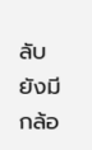ลับยังมีกล้อ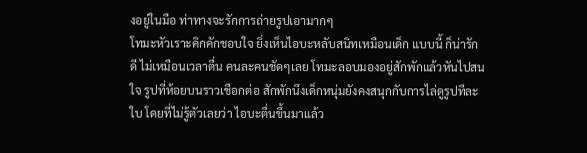งอยู่ในมือ ท่าทางจะรักการถ่ายรูปเอามากๆ
โทมะหัวเราะคิกคักชอบใจ ยิ่งเห็นไอบะหลับสนิทเหมือนเด็ก แบบนี้ ก็น่ารักดี ไม่เหมือนเวลาตื่น คนละคนชัดๆเลย โทมะลอบมองอยู่สักพักแล้วหันไปสนใจ รูปที่ห้อยบนราวเชือกต่อ สักพักนึงเด็กหนุ่มยังคงสนุกกับการไล่ดูรูปทีละใบ โดยที่ไม่รู้ตัวเลยว่า ไอบะตื่นขึ้นมาแล้ว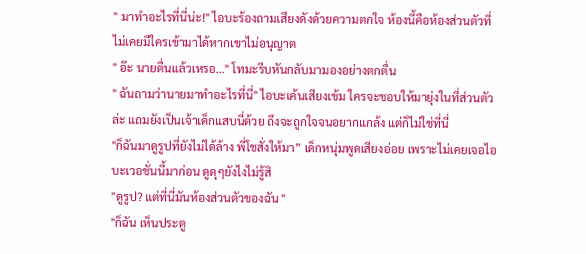" มาทำอะไรที่นี่น่ะ!" ไอบะร้องถามเสียงดังด้วยความตกใจ ห้องนี้คือห้องส่วนตัวที่ไม่เคยมีใครเข้ามาได้หากเขาไม่อนุญาต
" อ๊ะ นายตื่นแล้วเหรอ..." โทมะรีบหันกลับมามองอย่างตกตื่น
" ฉันถามว่านายมาทำอะไรที่นี่" ไอบะเค้นเสียงเข้ม ใครจะชอบให้มายุ่งในที่ส่วนตัวล่ะ แถมยังเป็นเจ้าเด็กแสบนี่ด้วย ถึงจะถูกใจจนอยากแกล้ง แต่ก็ไม่ใช่ที่นี่
"ก็ฉันมาดูรูปที่ยังไม่ได้ล้าง พี่โชสั่งให้มา” เด็กหนุ่มพูดเสียงอ่อย เพราะไม่เคยเจอไอบะเวอชั่นนี้มาก่อน ดูดุๆยังไงไม่รู้สิ
"ดูรูป? แต่ที่นี่มันห้องส่วนตัวของฉัน "
"ก็ฉัน เห็นประตู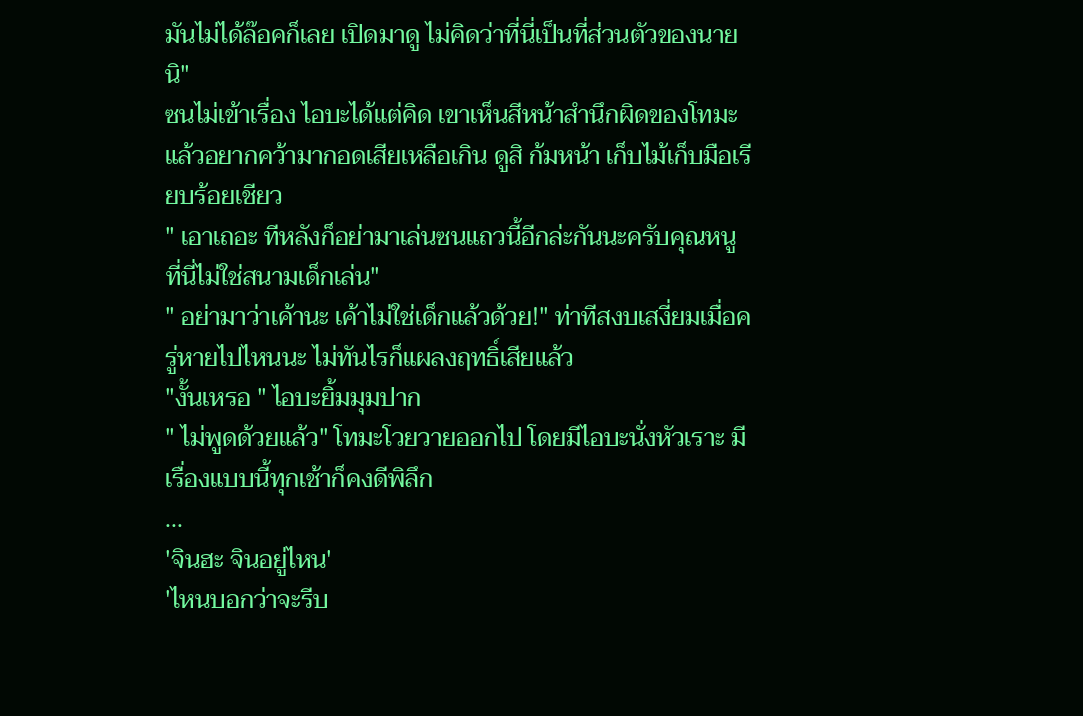มันไม่ได้ล๊อคก็เลย เปิดมาดู ไม่คิดว่าที่นี่เป็นที่ส่วนตัวของนายนิ"
ซนไม่เข้าเรื่อง ไอบะได้แต่คิด เขาเห็นสีหน้าสำนึกผิดของโทมะแล้วอยากคว้ามากอดเสียเหลือเกิน ดูสิ ก้มหน้า เก็บไม้เก็บมือเรียบร้อยเชียว
" เอาเถอะ ทีหลังก็อย่ามาเล่นซนแถวนี้อีกล่ะกันนะครับคุณหนู ที่นี่ไม่ใช่สนามเด็กเล่น"
" อย่ามาว่าเค้านะ เค้าไม่ใช่เด็กแล้วด้วย!" ท่าทีสงบเสงี่ยมเมื่อครู่หายไปไหนนะ ไม่ทันไรก็แผลงฤทธิ์เสียแล้ว
"งั้นเหรอ " ไอบะยิ้มมุมปาก
" ไม่พูดด้วยแล้ว" โทมะโวยวายออกไป โดยมีไอบะนั่งหัวเราะ มีเรื่องแบบนี้ทุกเช้าก็คงดีพิลึก
...
'จินฮะ จินอยู่ไหน'
'ไหนบอกว่าจะรีบ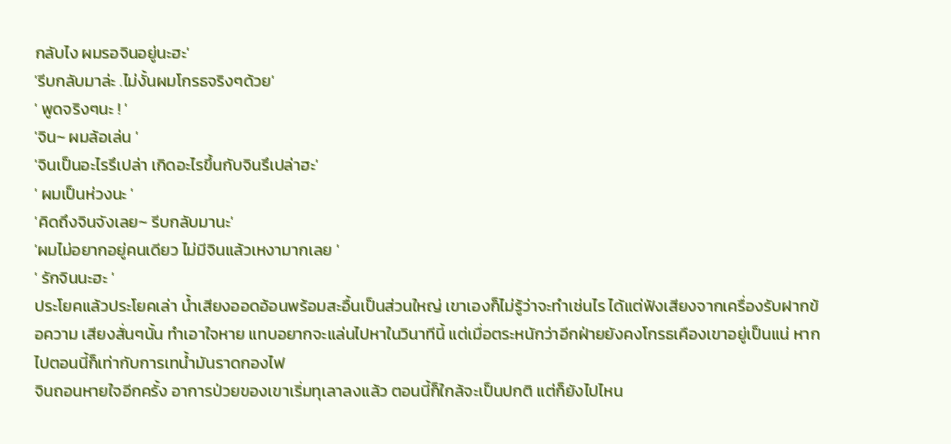กลับไง ผมรอจินอยู่นะฮะ'
'รีบกลับมาล่ะ .ไม่งั้นผมโกรธจริงๆด้วย'
' พูดจริงๆนะ ! '
'จิน~ ผมล้อเล่น '
'จินเป็นอะไรรึเปล่า เกิดอะไรขึ้นกับจินรึเปล่าฮะ'
' ผมเป็นห่วงนะ '
'คิดถึงจินจังเลย~ รีบกลับมานะ'
'ผมไม่อยากอยู่คนเดียว ไม่มีจินแล้วเหงามากเลย '
' รักจินนะฮะ '
ประโยคแล้วประโยคเล่า น้ำเสียงออดอ้อนพร้อมสะอื้นเป็นส่วนใหญ่ เขาเองก็ไม่รู้ว่าจะทำเช่นไร ได้แต่ฟังเสียงจากเครื่องรับฝากข้อความ เสียงสั่นๆนั้น ทำเอาใจหาย แทบอยากจะแล่นไปหาในวินาทีนี้ แต่เมื่อตระหนักว่าอีกฝ่ายยังคงโกรธเคืองเขาอยู่เป็นแน่ หากไปตอนนี้ก็เท่ากับการเทน้ำมันราดกองไฟ
จินถอนหายใจอีกครั้ง อาการป่วยของเขาเริ่มทุเลาลงแล้ว ตอนนี้ก็ใกล้จะเป็นปกติ แต่ก็ยังไปไหน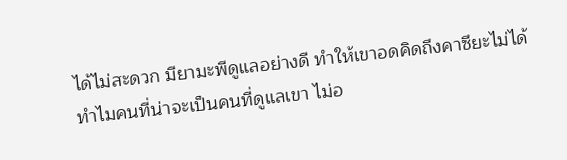ได้ไม่สะดวก มียามะพีดูแลอย่างดี ทำให้เขาอดคิดถึงคาซึยะไม่ได้ ทำไมคนที่น่าจะเป็นคนที่ดูแลเขา ไม่อ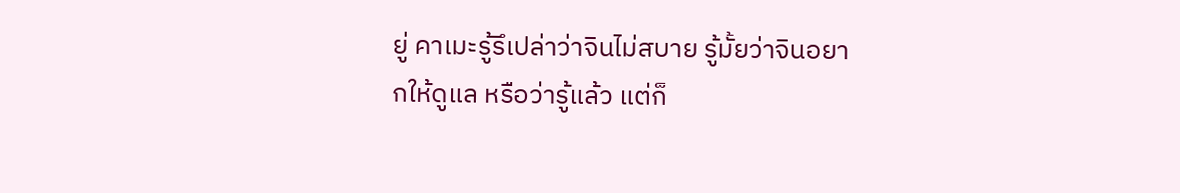ยู่ คาเมะรู้รึเปล่าว่าจินไม่สบาย รู้มั้ยว่าจินอยากให้ดูแล หรือว่ารู้แล้ว แต่ก็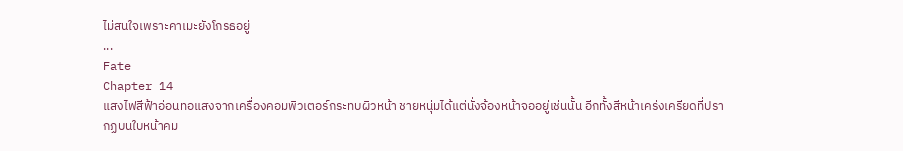ไม่สนใจเพราะคาเมะยังโกรธอยู่
...
Fate
Chapter 14
แสงไฟสีฟ้าอ่อนทอแสงจากเครื่องคอมพิวเตอร์กระทบผิวหน้า ชายหนุ่มได้แต่นั่งจ้องหน้าจออยู่เช่นนั้น อีกทั้งสีหน้าเคร่งเครียดที่ปรากฏบนใบหน้าคม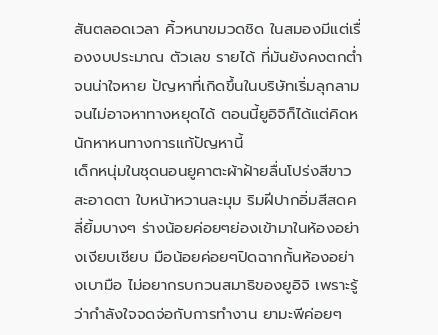สันตลอดเวลา คิ้วหนาขมวดชิด ในสมองมีแต่เรื่องงบประมาณ ตัวเลข รายได้ ที่มันยังคงตกต่ำจนน่าใจหาย ปัญหาที่เกิดขึ้นในบริษัทเริ่มลุกลามจนไม่อาจหาทางหยุดได้ ตอนนี้ยูอิจิก็ได้แต่คิดหนักหาหนทางการแก้ปัญหานี้
เด็กหนุ่มในชุดนอนยูคาตะผ้าฝ้ายลื่นโปร่งสีขาวสะอาดตา ใบหน้าหวานละมุม ริมฝีปากอิ่มสีสดคลี่ยิ้มบางๆ ร่างน้อยค่อยๆย่องเข้ามาในห้องอย่างเงียบเชียบ มือน้อยค่อยๆปิดฉากกั้นห้องอย่างเบามือ ไม่อยากรบกวนสมาธิของยูอิจิ เพราะรู้ว่ากำลังใจจดจ่อกับการทำงาน ยามะพีค่อยๆ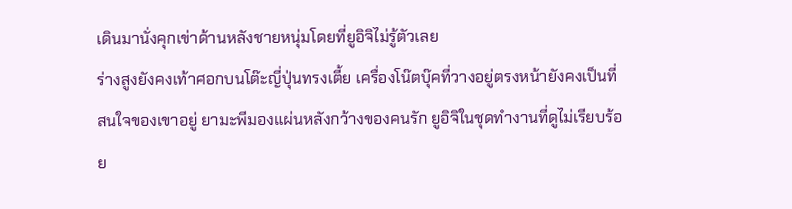เดินมานั่งคุกเข่าด้านหลังชายหนุ่มโดยที่ยูอิจิไม่รู้ตัวเลย
ร่างสูงยังคงเท้าศอกบนโต๊ะญี่ปุ่นทรงเตี้ย เครื่องโน๊ตบุ๊คที่วางอยู่ตรงหน้ายังคงเป็นที่สนใจของเขาอยู่ ยามะพีมองแผ่นหลังกว้างของคนรัก ยูอิจิในชุดทำงานที่ดูไม่เรียบร้อย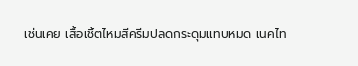เช่นเคย เสื้อเชิ้ตไหมสีครีมปลดกระดุมแทบหมด เนคไท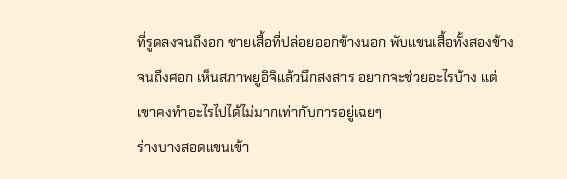ที่รูดลงจนถึงอก ชายเสื้อที่ปล่อยออกข้างนอก พับแขนเสื้อทั้งสองข้างจนถึงศอก เห็นสภาพยูอิจิแล้วนึกสงสาร อยากจะช่วยอะไรบ้าง แต่เขาคงทำอะไรไปได้ไม่มากเท่ากับการอยู่เฉยๆ
ร่างบางสอดแขนเข้า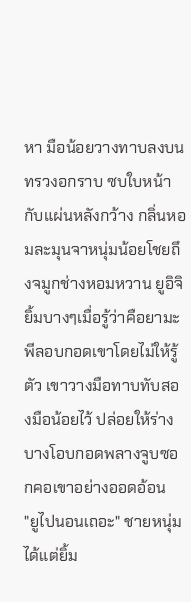หา มือน้อยวางทาบลงบนทรวงอกราบ ซบใบหน้ากับแผ่นหลังกว้าง กลิ่นหอมละมุนจาหนุ่มน้อยโชยถึงจมูกช่างหอมหวาน ยูอิจิยิ้มบางๆเมื่อรู้ว่าคือยามะพีลอบกอดเขาโดยไม่ให้รู้ตัว เขาวางมือทาบทับสองมือน้อยไว้ ปล่อยให้ร่างบางโอบกอดพลางจูบซอกคอเขาอย่างออดอ้อน
"ยูไปนอนเถอะ" ชายหนุ่มได้แต่ยิ้ม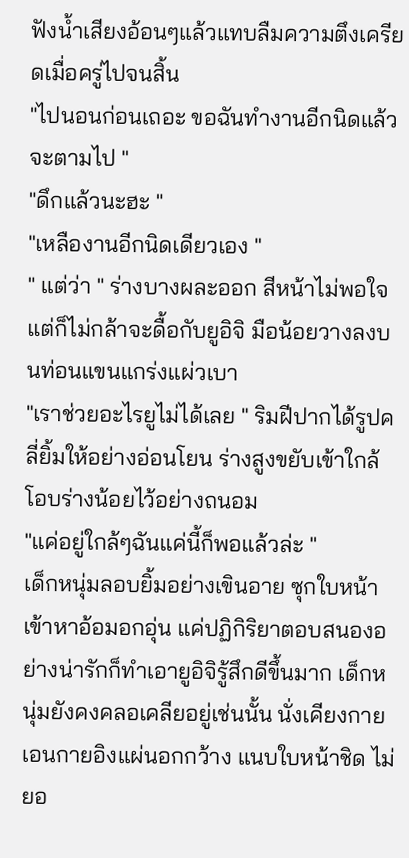ฟังน้ำเสียงอ้อนๆแล้วแทบลืมความตึงเครียดเมื่อครู่ไปจนสิ้น
"ไปนอนก่อนเถอะ ขอฉันทำงานอีกนิดแล้วจะตามไป "
"ดึกแล้วนะฮะ "
"เหลืองานอีกนิดเดียวเอง "
" แต่ว่า " ร่างบางผละออก สีหน้าไม่พอใจแต่ก็ไม่กล้าจะดื้อกับยูอิจิ มือน้อยวางลงบนท่อนแขนแกร่งแผ่วเบา
"เราช่วยอะไรยูไม่ได้เลย " ริมฝีปากได้รูปคลี่ยิ้มให้อย่างอ่อนโยน ร่างสูงขยับเข้าใกล้ โอบร่างน้อยไว้อย่างถนอม
"แค่อยู่ใกล้ๆฉันแค่นี้ก็พอแล้วล่ะ "
เด็กหนุ่มลอบยิ้มอย่างเขินอาย ซุกใบหน้าเข้าหาอ้อมอกอุ่น แค่ปฏิกิริยาตอบสนองอย่างน่ารักก็ทำเอายูอิจิรู้สึกดีขึ้นมาก เด็กหนุ่มยังคงคลอเคลียอยู่เช่นนั้น นั่งเคียงกายเอนกายอิงแผ่นอกกว้าง แนบใบหน้าชิด ไม่ยอ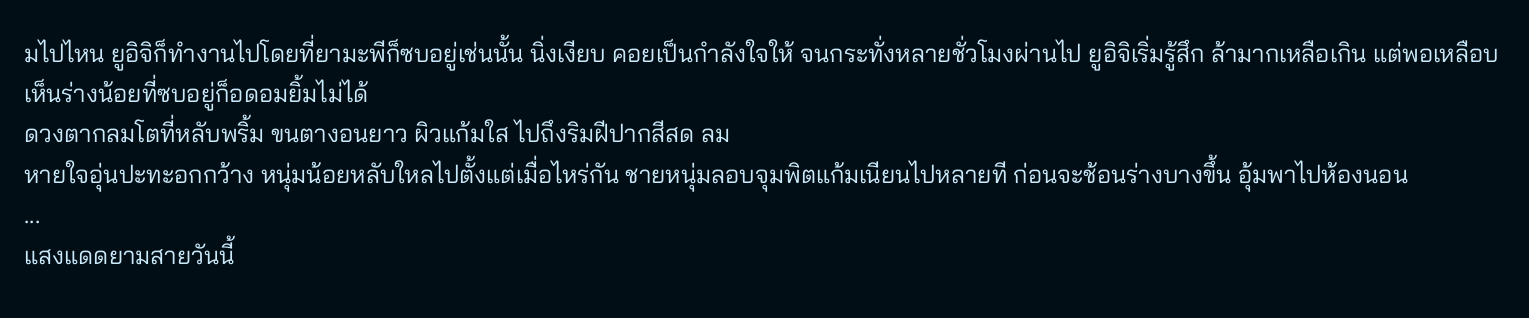มไปไหน ยูอิจิก็ทำงานไปโดยที่ยามะพีก็ซบอยู่เช่นนั้น นิ่งเงียบ คอยเป็นกำลังใจให้ จนกระทั่งหลายชั่วโมงผ่านไป ยูอิจิเริ่มรู้สึก ล้ามากเหลือเกิน แต่พอเหลือบเห็นร่างน้อยที่ซบอยู่ก็อดอมยิ้มไม่ได้
ดวงตากลมโตที่หลับพริ้ม ขนตางอนยาว ผิวแก้มใส ไปถึงริมฝีปากสีสด ลม
หายใจอุ่นปะทะอกกว้าง หนุ่มน้อยหลับใหลไปตั้งแต่เมื่อไหร่กัน ชายหนุ่มลอบจุมพิตแก้มเนียนไปหลายที ก่อนจะช้อนร่างบางขึ้น อุ้มพาไปห้องนอน
...
แสงแดดยามสายวันนี้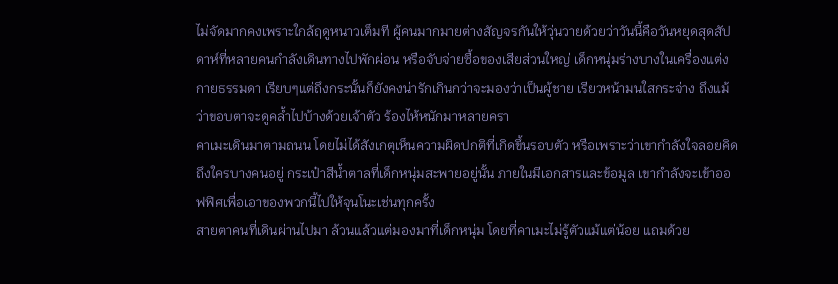ไม่จัดมากคงเพราะใกล้ฤดูหนาวเต็มที ผู้คนมากมายต่างสัญจรกันให้วุ่นวายด้วยว่าวันนี้คือวันหยุดสุดสัปดาห์ที่หลายคนกำลังเดินทางไปพักผ่อน หรือจับจ่ายซื้อของเสียส่วนใหญ่ เด็กหนุ่มร่างบางในเครื่องแต่งกายธรรมดา เรียบๆแต่ถึงกระนั้นก็ยังคงน่ารักเกินกว่าจะมองว่าเป็นผู้ชาย เรียวหน้ามนใสกระจ่าง ถึงแม้ว่าขอบตาจะดูคล้ำไปบ้างด้วยเจ้าตัว ร้องไห้หนักมาหลายครา
คาเมะเดินมาตามถนน โดยไม่ได้สังเกตุเห็นความผิดปกติที่เกิดขึ้นรอบตัว หรือเพราะว่าเขากำลังใจลอยคิดถึงใครบางคนอยู่ กระเป๋าสีน้ำตาลที่เด็กหนุ่มสะพายอยู่นั้น ภายในมีเอกสารและข้อมูล เขากำลังจะเข้าออฟฟิศเพื่อเอาของพวกนี้ไปให้จุนโนะเช่นทุกครั้ง
สายตาคนที่เดินผ่านไปมา ล้วนแล้วแต่มองมาที่เด็กหนุ่ม โดยที่คาเมะไม่รู้ตัวแม้แต่น้อย แถมด้วย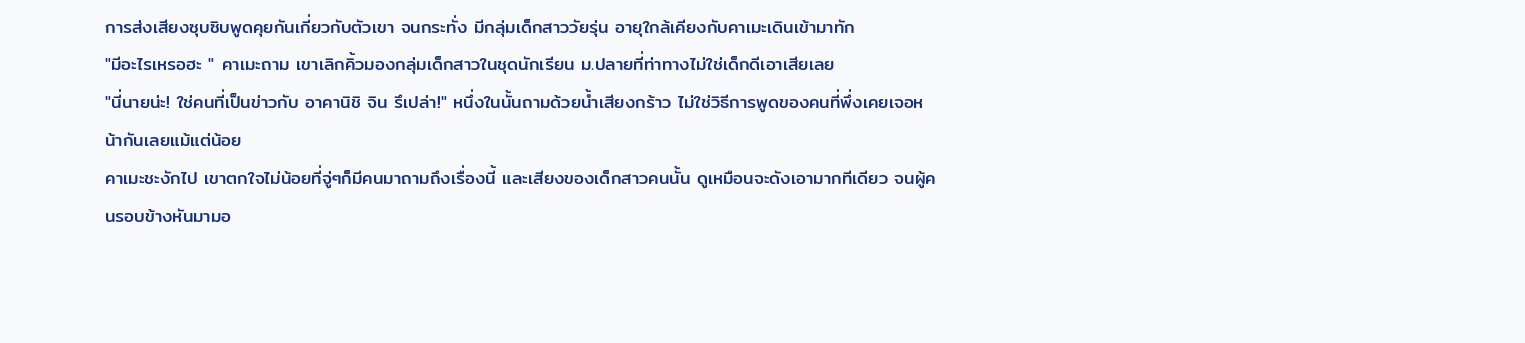การส่งเสียงซุบซิบพูดคุยกันเกี่ยวกับตัวเขา จนกระทั่ง มีกลุ่มเด็กสาววัยรุ่น อายุใกล้เคียงกับคาเมะเดินเข้ามาทัก
"มีอะไรเหรอฮะ " คาเมะถาม เขาเลิกคิ้วมองกลุ่มเด็กสาวในชุดนักเรียน ม.ปลายที่ท่าทางไม่ใช่เด็กดีเอาเสียเลย
"นี่นายน่ะ! ใช่คนที่เป็นข่าวกับ อาคานิชิ จิน รึเปล่า!" หนึ่งในนั้นถามด้วยน้ำเสียงกร้าว ไม่ใช่วิธีการพูดของคนที่พึ่งเคยเจอหน้ากันเลยแม้แต่น้อย
คาเมะชะงักไป เขาตกใจไม่น้อยที่จู่ๆก็มีคนมาถามถึงเรื่องนี้ และเสียงของเด็กสาวคนนั้น ดูเหมือนจะดังเอามากทีเดียว จนผู้คนรอบข้างหันมามอ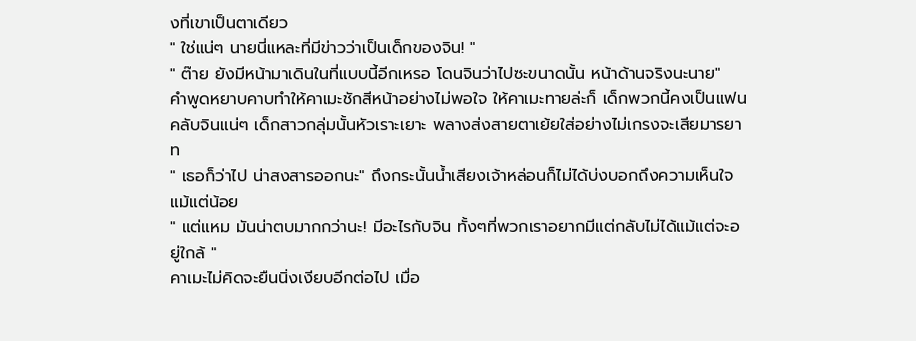งที่เขาเป็นตาเดียว
" ใช่แน่ๆ นายนี่แหละที่มีข่าวว่าเป็นเด็กของจิน! "
" ต๊าย ยังมีหน้ามาเดินในที่แบบนี้อีกเหรอ โดนจินว่าไปซะขนาดนั้น หน้าด้านจริงนะนาย"
คำพูดหยาบคาบทำให้คาเมะชักสีหน้าอย่างไม่พอใจ ให้คาเมะทายล่ะก็ เด็กพวกนี้คงเป็นแฟนคลับจินแน่ๆ เด็กสาวกลุ่มนั้นหัวเราะเยาะ พลางส่งสายตาเย้ยใส่อย่างไม่เกรงจะเสียมารยาท
" เธอก็ว่าไป น่าสงสารออกนะ" ถึงกระนั้นน้ำเสียงเจ้าหล่อนก็ไม่ได้บ่งบอกถึงความเห็นใจแม้แต่น้อย
" แต่แหม มันน่าตบมากกว่านะ! มีอะไรกับจิน ทั้งๆที่พวกเราอยากมีแต่กลับไม่ได้แม้แต่จะอยู่ใกล้ "
คาเมะไม่คิดจะยืนนิ่งเงียบอีกต่อไป เมื่อ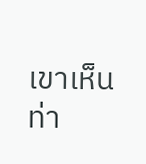เขาเห็นท่า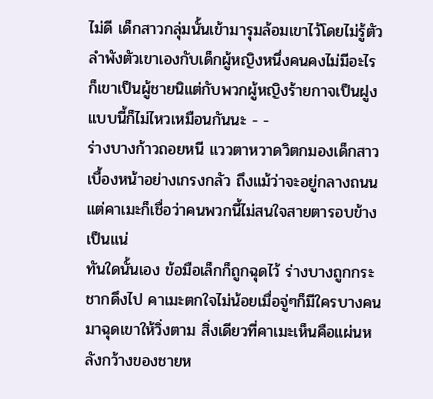ไม่ดี เด็กสาวกลุ่มนั้นเข้ามารุมล้อมเขาไว้โดยไม่รู้ตัว ลำพังตัวเขาเองกับเด็กผู้หญิงหนึ่งคนคงไม่มีอะไร ก็เขาเป็นผู้ชายนิแต่กับพวกผู้หญิงร้ายกาจเป็นฝูงแบบนี้ก็ไม่ไหวเหมือนกันนะ - -
ร่างบางก้าวถอยหนี แววตาหวาดวิตกมองเด็กสาวเบื้องหน้าอย่างเกรงกลัว ถึงแม้ว่าจะอยู่กลางถนน แต่คาเมะก็เชื่อว่าคนพวกนี้ไม่สนใจสายตารอบข้างเป็นแน่
ทันใดนั้นเอง ข้อมือเล็กก็ถูกฉุดไว้ ร่างบางถูกกระชากดึงไป คาเมะตกใจไม่น้อยเมื่อจู่ๆก็มีใครบางคนมาฉุดเขาให้วิ่งตาม สิ่งเดียวที่คาเมะเห็นคือแผ่นหลังกว้างของชายห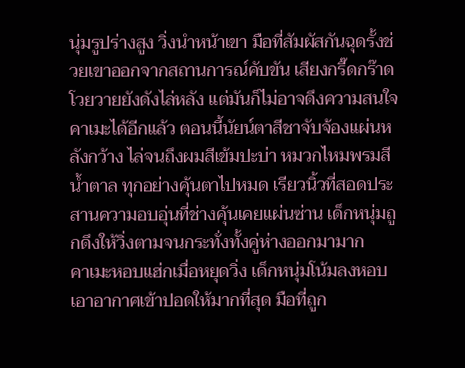นุ่มรูปร่างสูง วิ่งนำหน้าเขา มือที่สัมผัสกันฉุดรั้งช่วยเขาออกจากสถานการณ์คับขัน เสียงกรี๊ดกร๊าดโวยวายยังดังไล่หลัง แต่มันก็ไม่อาจดึงความสนใจคาเมะได้อีกแล้ว ตอนนี้นัยน์ตาสีชาจับจ้องแผ่นหลังกว้าง ไล่จนถึงผมสีเข้มปะบ่า หมวกไหมพรมสีน้ำตาล ทุกอย่างคุ้นตาไปหมด เรียวนิ้วที่สอดประสานความอบอุ่นที่ช่างคุ้นเคยแผ่นซ่าน เด็กหนุ่มถูกดึงให้วิ่งตามจนกระทั่งทั้งคู่ห่างออกมามาก
คาเมะหอบแฮ่กเมื่อหยุดวิ่ง เด็กหนุ่มโน้มลงหอบเอาอากาศเข้าปอดให้มากที่สุด มือที่ถูก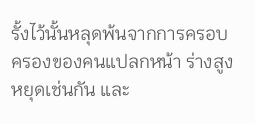รั้งไว้นั้นหลุดพ้นจากการครอบครองของคนแปลกหน้า ร่างสูงหยุดเช่นกัน และ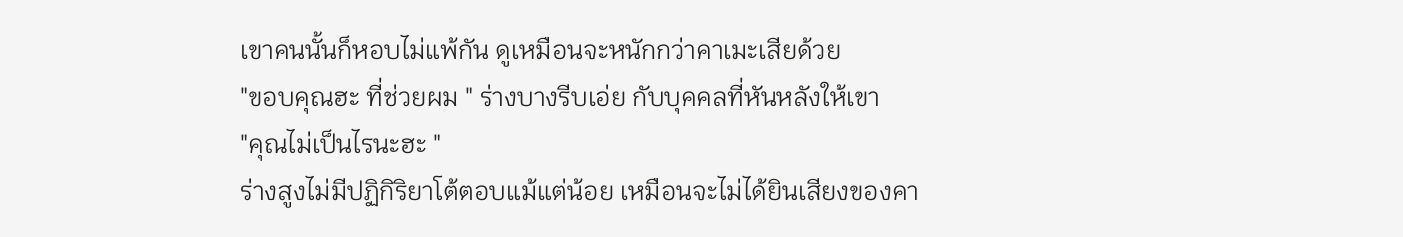เขาคนนั้นก็หอบไม่แพ้กัน ดูเหมือนจะหนักกว่าคาเมะเสียด้วย
"ขอบคุณฮะ ที่ช่วยผม " ร่างบางรีบเอ่ย กับบุคคลที่หันหลังให้เขา
"คุณไม่เป็นไรนะฮะ "
ร่างสูงไม่มีปฏิกิริยาโต้ตอบแม้แต่น้อย เหมือนจะไม่ได้ยินเสียงของคา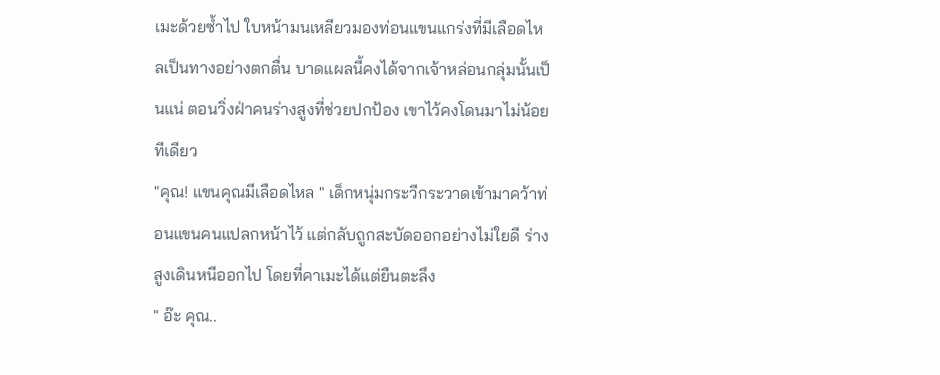เมะด้วยซ้ำไป ใบหน้ามนเหลียวมองท่อนแขนแกร่งที่มีเลือดไหลเป็นทางอย่างตกตื่น บาดแผลนี้คงได้จากเจ้าหล่อนกลุ่มนั้นเป็นแน่ ตอนวิ่งฝ่าคนร่างสูงที่ช่วยปกป้อง เขาไว้คงโดนมาไม่น้อยทีเดียว
"คุณ! แขนคุณมีเลือดไหล " เด็กหนุ่มกระวีกระวาดเข้ามาคว้าท่อนแขนคนแปลกหน้าไว้ แต่กลับถูกสะบัดออกอย่างไม่ใยดี ร่างสูงเดินหนีออกไป โดยที่คาเมะได้แต่ยืนตะลึง
" อ๊ะ คุณ..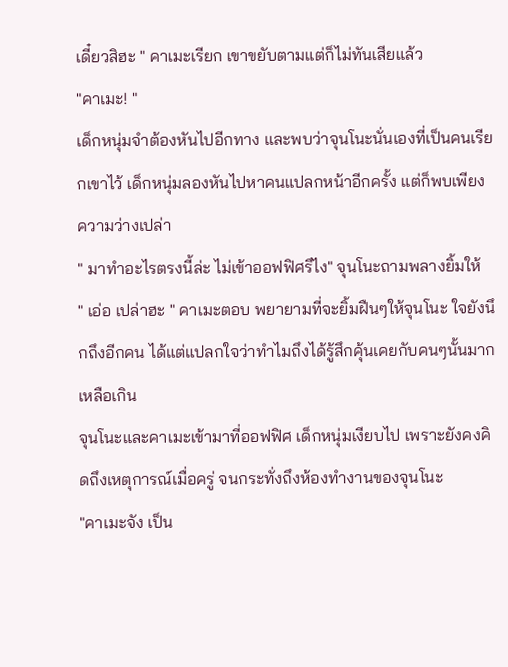เดี๋ยวสิฮะ " คาเมะเรียก เขาขยับตามแต่ก็ไม่ทันเสียแล้ว
"คาเมะ! "
เด็กหนุ่มจำต้องหันไปอีกทาง และพบว่าจุนโนะนั่นเองที่เป็นคนเรียกเขาไว้ เด็กหนุ่มลองหันไปหาคนแปลกหน้าอีกครั้ง แต่ก็พบเพียงความว่างเปล่า
" มาทำอะไรตรงนี้ล่ะ ไม่เข้าออฟฟิศรึไง" จุนโนะถามพลางยิ้มให้
" เอ่อ เปล่าฮะ " คาเมะตอบ พยายามที่จะยิ้มฝืนๆให้จุนโนะ ใจยังนึกถึงอีกคน ได้แต่แปลกใจว่าทำไมถึงได้รู้สึกคุ้นเคยกับคนๆนั้นมากเหลือเกิน
จุนโนะและคาเมะเข้ามาที่ออฟฟิศ เด็กหนุ่มเงียบไป เพราะยังคงคิดถึงเหตุการณ์เมื่อครู่ จนกระทั่งถึงห้องทำงานของจุนโนะ
"คาเมะจัง เป็น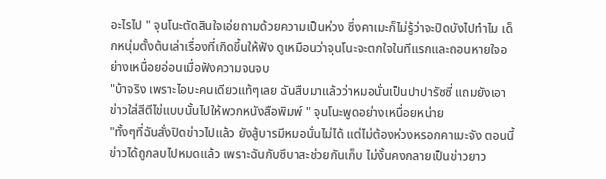อะไรไป " จุนโนะตัดสินใจเอ่ยถามด้วยความเป็นห่วง ซึ่งคาเมะก็ไม่รู้ว่าจะปิดบังไปทำไม เด็กหนุ่มตั้งต้นเล่าเรื่องที่เกิดขึ้นให้ฟัง ดูเหมือนว่าจุนโนะจะตกใจในทีแรกและถอนหายใจอย่างเหนื่อยอ่อนเมื่อฟังความจนจบ
"บ้าจริง เพราะไอบะคนเดียวแท้ๆเลย ฉันสืบมาแล้วว่าหมอนั่นเป็นปาปารัซซี่ แถมยังเอาข่าวใส่สีตีไข่แบบนั้นไปให้พวกหนังสือพิมพ์ " จุนโนะพูดอย่างเหนื่อยหน่าย
"ทั้งๆที่ฉันสั่งปิดข่าวไปแล้ว ยังสู้บารมีหมอนั่นไม่ได้ แต่ไม่ต้องห่วงหรอกคาเมะจัง ตอนนี้ข่าวได้ถูกลบไปหมดแล้ว เพราะฉันกับซึบาสะช่วยกันเก็บ ไม่งั้นคงกลายเป็นข่าวยาว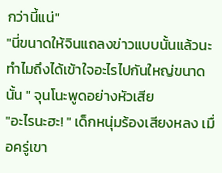กว่านี้แน่"
"นี่ขนาดให้จินแถลงข่าวแบบนั้นแล้วนะ ทำไมถึงได้เข้าใจอะไรไปกันใหญ่ขนาดนั้น " จุนโนะพูดอย่างหัวเสีย
"อะไรนะฮะ! " เด็กหนุ่มร้องเสียงหลง เมื่อครู่เขา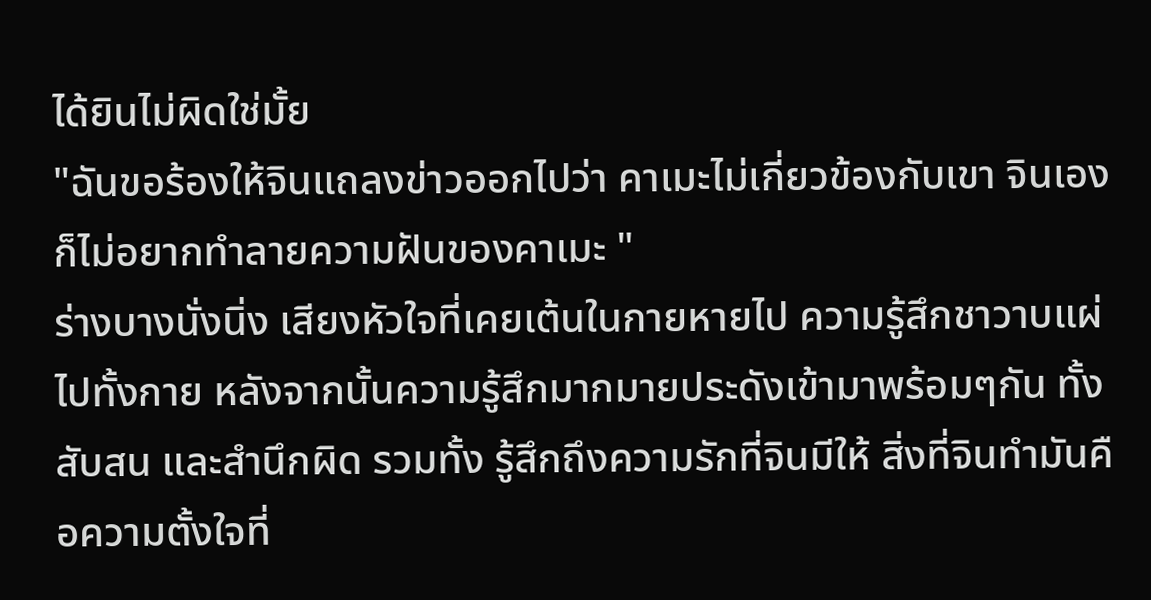ได้ยินไม่ผิดใช่มั้ย
"ฉันขอร้องให้จินแถลงข่าวออกไปว่า คาเมะไม่เกี่ยวข้องกับเขา จินเองก็ไม่อยากทำลายความฝันของคาเมะ "
ร่างบางนั่งนิ่ง เสียงหัวใจที่เคยเต้นในกายหายไป ความรู้สึกชาวาบแผ่ไปทั้งกาย หลังจากนั้นความรู้สึกมากมายประดังเข้ามาพร้อมๆกัน ทั้งสับสน และสำนึกผิด รวมทั้ง รู้สึกถึงความรักที่จินมีให้ สิ่งที่จินทำมันคือความตั้งใจที่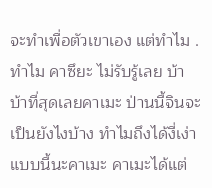จะทำเพื่อตัวเขาเอง แต่ทำไม .ทำไม คาซึยะ ไม่รับรู้เลย บ้า บ้าที่สุดเลยคาเมะ ป่านนี้จินจะเป็นยังไงบ้าง ทำไมถึงได้งี่เง่าแบบนี้นะคาเมะ คาเมะได้แต่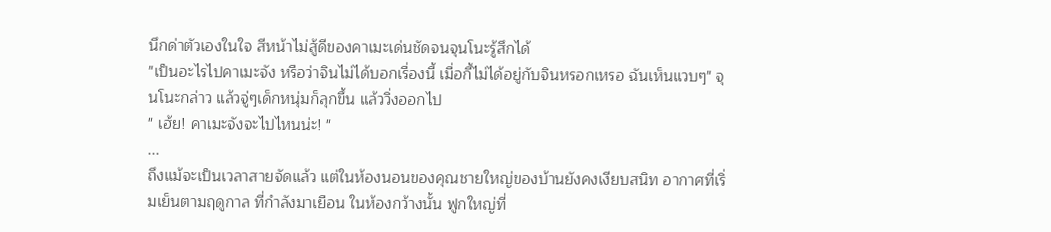นึกด่าตัวเองในใจ สีหน้าไม่สู้ดีของคาเมะเด่นชัดจนจุนโนะรู้สึกได้
"เป็นอะไรไปคาเมะจัง หรือว่าจินไม่ได้บอกเรื่องนี้ เมื่อกี้ไม่ได้อยู่กับจินหรอกเหรอ ฉันเห็นแวบๆ" จุนโนะกล่าว แล้วจู่ๆเด็กหนุ่มก็ลุกขึ้น แล้ววิ่งออกไป
" เฮ้ย! คาเมะจังจะไปไหนน่ะ! "
...
ถึงแม้จะเป็นเวลาสายจัดแล้ว แต่ในห้องนอนของคุณชายใหญ่ของบ้านยังคงเงียบสนิท อากาศที่เริ่มเย็นตามฤดูกาล ที่กำลังมาเยือน ในห้องกว้างนั้น ฟูกใหญ่ที่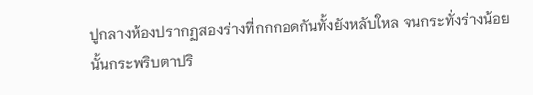ปูกลางห้องปรากฏสองร่างที่กกกอดกันทั้งยังหลับใหล จนกระทั่งร่างน้อยนั้นกระพริบตาปริ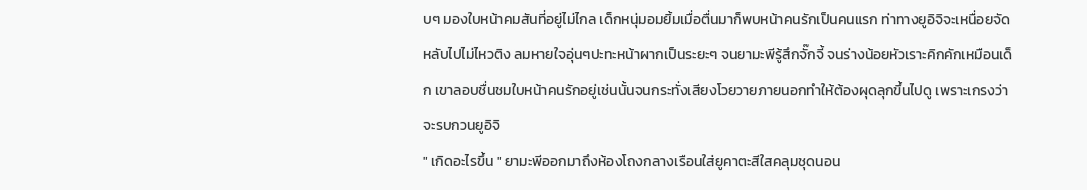บๆ มองใบหน้าคมสันที่อยู่ไม่ไกล เด็กหนุ่มอมยิ้มเมื่อตื่นมาก็พบหน้าคนรักเป็นคนแรก ท่าทางยูอิจิจะเหนื่อยจัด หลับไปไม่ไหวติง ลมหายใจอุ่นๆปะทะหน้าผากเป็นระยะๆ จนยามะพีรู้สึกจั๊กจี้ จนร่างน้อยหัวเราะคิกคักเหมือนเด็ก เขาลอบชื่นชมใบหน้าคนรักอยู่เช่นนั้นจนกระทั่งเสียงโวยวายภายนอกทำให้ต้องผุดลุกขึ้นไปดู เพราะเกรงว่าจะรบกวนยูอิจิ
" เกิดอะไรขึ้น " ยามะพีออกมาถึงห้องโถงกลางเรือนใส่ยูคาตะสีใสคลุมชุดนอน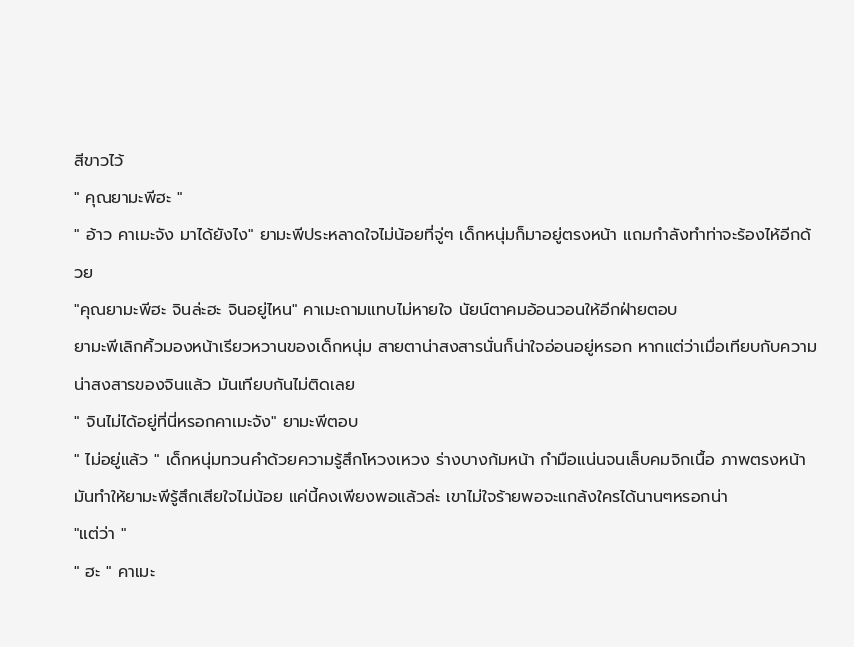สีขาวไว้
" คุณยามะพีฮะ "
" อ้าว คาเมะจัง มาได้ยังไง" ยามะพีประหลาดใจไม่น้อยที่จู่ๆ เด็กหนุ่มก็มาอยู่ตรงหน้า แถมกำลังทำท่าจะร้องไห้อีกด้วย
"คุณยามะพีฮะ จินล่ะฮะ จินอยู่ไหน" คาเมะถามแทบไม่หายใจ นัยน์ตาคมอ้อนวอนให้อีกฝ่ายตอบ
ยามะพีเลิกคิ้วมองหน้าเรียวหวานของเด็กหนุ่ม สายตาน่าสงสารนั่นก็น่าใจอ่อนอยู่หรอก หากแต่ว่าเมื่อเทียบกับความน่าสงสารของจินแล้ว มันเทียบกันไม่ติดเลย
" จินไม่ได้อยู่ที่นี่หรอกคาเมะจัง" ยามะพีตอบ
" ไม่อยู่แล้ว " เด็กหนุ่มทวนคำด้วยความรู้สึกโหวงเหวง ร่างบางก้มหน้า กำมือแน่นจนเล็บคมจิกเนื้อ ภาพตรงหน้ามันทำให้ยามะพีรู้สึกเสียใจไม่น้อย แค่นี้คงเพียงพอแล้วล่ะ เขาไม่ใจร้ายพอจะแกล้งใครได้นานๆหรอกน่า
"แต่ว่า "
" ฮะ " คาเมะ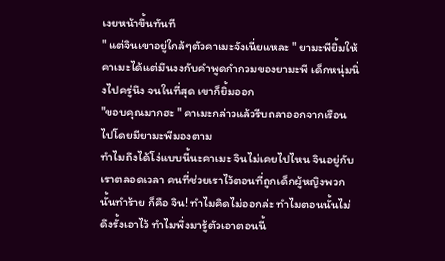เงยหน้าขึ้นทันที
" แต่จินเขาอยู่ใกล้ๆตัวคาเมะจังเนี่ยแหละ " ยามะพียิ้มให้ คาเมะได้แต่มึนงงกับคำพูดกำกวมของยามะพี เด็กหนุ่มนิ่งไปครู่นึง จนในที่สุด เขาก็ยิ้มออก
"ขอบคุณมากฮะ " คาเมะกล่าวแล้วรีบถลาออกจากเรือนไปโดยมียามะพีมองตาม
ทำไมถึงได้โง่แบบนี้นะคาเมะ จินไม่เคยไปไหน จินอยู่กับเราตลอดเวลา คนที่ช่วยเราไว้ตอนที่ถูกเด็กผู้หญิงพวกนั้นทำร้าย ก็คือ จิน! ทำไมคิดไม่ออกล่ะ ทำไมตอนนั้นไม่ดึงรั้งเอาไว้ ทำไมพึ่งมารู้ตัวเอาตอนนี้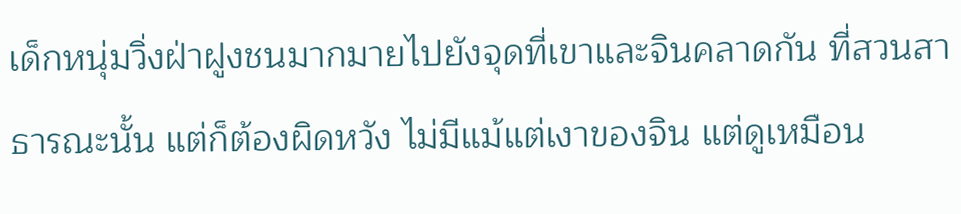เด็กหนุ่มวิ่งฝ่าฝูงชนมากมายไปยังจุดที่เขาและจินคลาดกัน ที่สวนสาธารณะนั้น แต่ก็ต้องผิดหวัง ไม่มีแม้แต่เงาของจิน แต่ดูเหมือน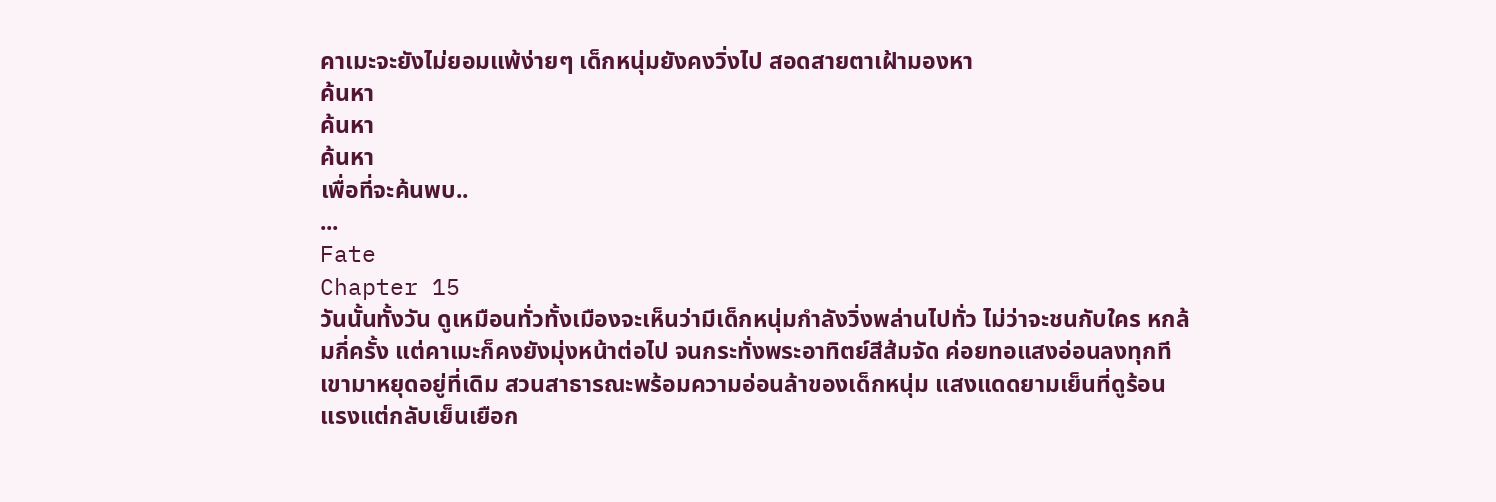คาเมะจะยังไม่ยอมแพ้ง่ายๆ เด็กหนุ่มยังคงวิ่งไป สอดสายตาเฝ้ามองหา
ค้นหา
ค้นหา
ค้นหา
เพื่อที่จะค้นพบ..
...
Fate
Chapter 15
วันนั้นทั้งวัน ดูเหมือนทั่วทั้งเมืองจะเห็นว่ามีเด็กหนุ่มกำลังวิ่งพล่านไปทั่ว ไม่ว่าจะชนกับใคร หกล้มกี่ครั้ง แต่คาเมะก็คงยังมุ่งหน้าต่อไป จนกระทั่งพระอาทิตย์สีส้มจัด ค่อยทอแสงอ่อนลงทุกที เขามาหยุดอยู่ที่เดิม สวนสาธารณะพร้อมความอ่อนล้าของเด็กหนุ่ม แสงแดดยามเย็นที่ดูร้อนแรงแต่กลับเย็นเยือก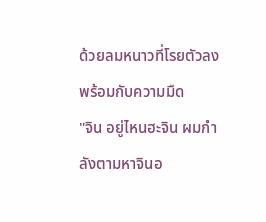ด้วยลมหนาวที่โรยตัวลงพร้อมกับความมืด
"จิน อยู่ไหนฮะจิน ผมกำลังตามหาจินอ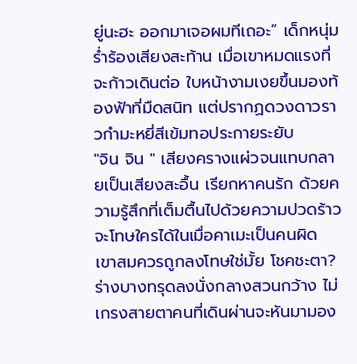ยู่นะฮะ ออกมาเจอผมทีเถอะ” เด็กหนุ่มร่ำร้องเสียงสะท้าน เมื่อเขาหมดแรงที่จะก้าวเดินต่อ ใบหน้างามเงยขึ้นมองท้องฟ้าที่มืดสนิท แต่ปรากฏดวงดาวราวกำมะหยี่สีเข้มทอประกายระยับ
"จิน จิน " เสียงครางแผ่วจนแทบกลายเป็นเสียงสะอื้น เรียกหาคนรัก ด้วยความรู้สึกที่เต็มตื้นไปด้วยความปวดร้าว จะโทษใครได้ในเมื่อคาเมะเป็นคนผิด เขาสมควรถูกลงโทษใช่มั้ย โชคชะตา?
ร่างบางทรุดลงนั่งกลางสวนกว้าง ไม่เกรงสายตาคนที่เดินผ่านจะหันมามอง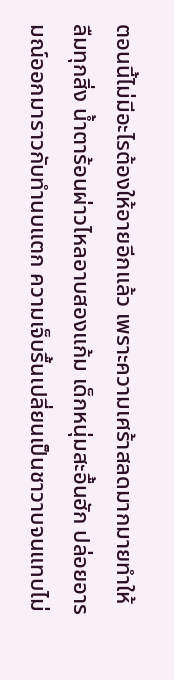ตอนนี้ไม่มีอะไรต้องให้อายอีกแล้ว เพราะความเศร้าสลดมากมายทำให้ลืมทุกสิ่ง น้ำตาร้อนผ่าวไหลอาบสองแก้ม เด็กหนุ่มสะอื้นฮัก ปล่อยอารมณ์ออกมาราวกับทำนบแตก ความเจ็บรื้นเปลี่ยนเป็นชาวาบจนแทบไม่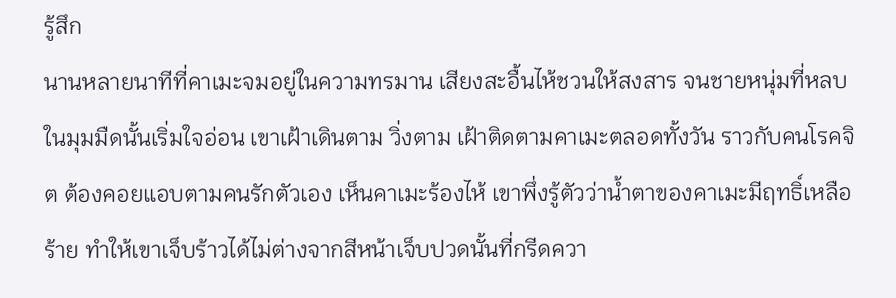รู้สึก
นานหลายนาทีที่คาเมะจมอยู่ในความทรมาน เสียงสะอื้นไห้ชวนให้สงสาร จนชายหนุ่มที่หลบในมุมมืดนั้นเริ่มใจอ่อน เขาเฝ้าเดินตาม วิ่งตาม เฝ้าติดตามคาเมะตลอดทั้งวัน ราวกับคนโรคจิต ต้องคอยแอบตามคนรักตัวเอง เห็นคาเมะร้องไห้ เขาพึ่งรู้ตัวว่าน้ำตาของคาเมะมีฤทธิ์เหลือร้าย ทำให้เขาเจ็บร้าวได้ไม่ต่างจากสีหน้าเจ็บปวดนั้นที่กรีดควา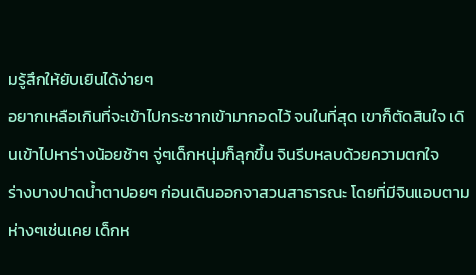มรู้สึกให้ยับเยินได้ง่ายๆ
อยากเหลือเกินที่จะเข้าไปกระชากเข้ามากอดไว้ จนในที่สุด เขาก็ตัดสินใจ เดินเข้าไปหาร่างน้อยช้าๆ จู่ๆเด็กหนุ่มก็ลุกขึ้น จินรีบหลบด้วยความตกใจ
ร่างบางปาดน้ำตาปอยๆ ก่อนเดินออกจาสวนสาธารณะ โดยที่มีจินแอบตามห่างๆเช่นเคย เด็กห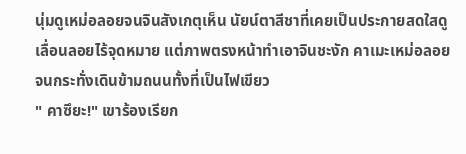นุ่มดูเหม่อลอยจนจินสังเกตุเห็น นัยน์ตาสีชาที่เคยเป็นประกายสดใสดูเลื่อนลอยไร้จุดหมาย แต่ภาพตรงหน้าทำเอาจินชะงัก คาเมะเหม่อลอยจนกระทั่งเดินข้ามถนนทั้งที่เป็นไฟเขียว
" คาซึยะ!" เขาร้องเรียก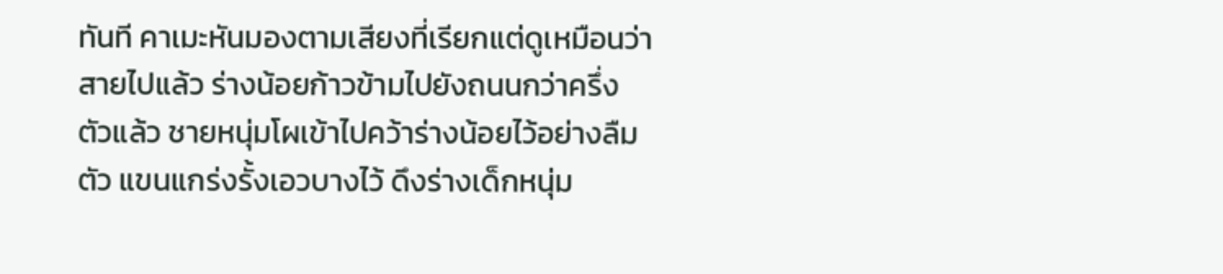ทันที คาเมะหันมองตามเสียงที่เรียกแต่ดูเหมือนว่าสายไปแล้ว ร่างน้อยก้าวข้ามไปยังถนนกว่าครึ่งตัวแล้ว ชายหนุ่มโผเข้าไปคว้าร่างน้อยไว้อย่างลืมตัว แขนแกร่งรั้งเอวบางไว้ ดึงร่างเด็กหนุ่ม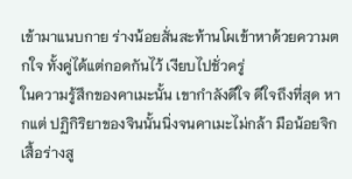เข้ามาแนบกาย ร่างน้อยสั่นสะท้านโผเข้าหาด้วยความตกใจ ทั้งคู่ได้แต่กอดกันไว้ เงียบไปชั่วครู่
ในความรู้สึกของคาเมะนั้น เขากำลังดีใจ ดีใจถึงที่สุด หากแต่ ปฏิกิริยาของจินนั้นนิ่งจนคาเมะไม่กล้า มือน้อยจิกเสื้อร่างสู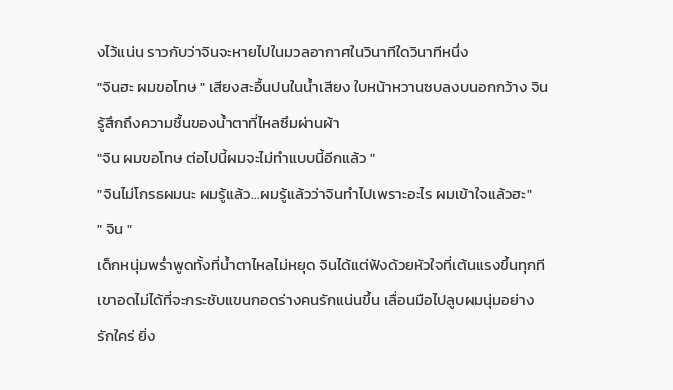งไว้แน่น ราวกับว่าจินจะหายไปในมวลอากาศในวินาทีใดวินาทีหนึ่ง
"จินฮะ ผมขอโทษ " เสียงสะอื้นปนในน้ำเสียง ใบหน้าหวานซบลงบนอกกว้าง จินรู้สึกถึงความชื้นของน้ำตาที่ไหลซึมผ่านผ้า
"จิน ผมขอโทษ ต่อไปนี้ผมจะไม่ทำแบบนี้อีกแล้ว "
"จินไม่โกรธผมนะ ผมรู้แล้ว...ผมรู้แล้วว่าจินทำไปเพราะอะไร ผมเข้าใจแล้วฮะ"
" จิน "
เด็กหนุ่มพร่ำพูดทั้งที่น้ำตาไหลไม่หยุด จินได้แต่ฟังด้วยหัวใจที่เต้นแรงขึ้นทุกที เขาอดไม่ได้ที่จะกระชับแขนกอดร่างคนรักแน่นขึ้น เลื่อนมือไปลูบผมนุ่มอย่างรักใคร่ ยิ่ง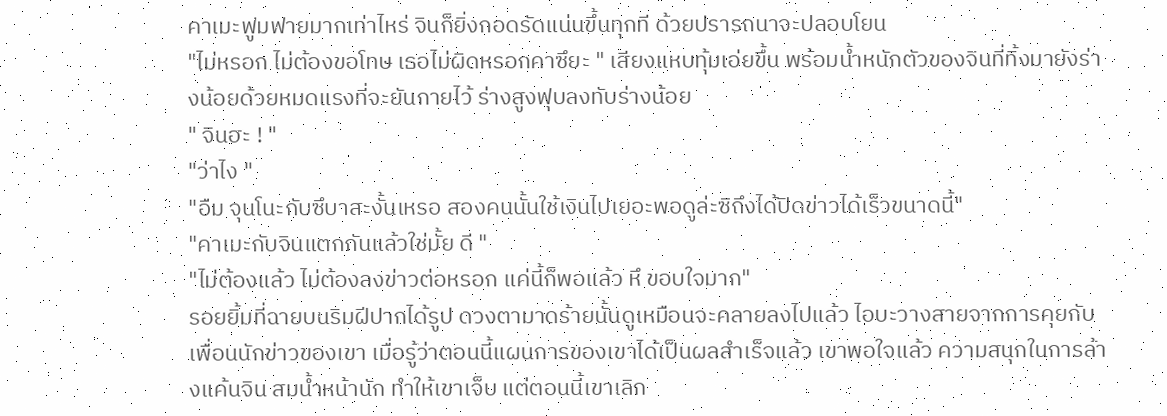คาเมะฟูมฟายมากเท่าไหร่ จินก็ยิ่งกอดรัดแน่นขึ้นทุกที ด้วยปรารถนาจะปลอบโยน
"ไม่หรอก ไม่ต้องขอโทษ เธอไม่ผิดหรอกคาซึยะ " เสียงแหบทุ้มเอ่ยขึ้น พร้อมน้ำหนักตัวของจินที่ทิ้งมายังร่างน้อยด้วยหมดแรงที่จะยันกายไว้ ร่างสูงฟุบลงทับร่างน้อย
" จินฮะ ! "
"ว่าไง "
"อืม จุนโนะกับซึบาสะงั้นเหรอ สองคนนั้นใช้เงินไปเยอะพอดูล่ะซิถึงได้ปิดข่าวได้เร็วขนาดนี้"
"คาเมะกับจินแตกกันแล้วใช่มั้ย ดี "
"ไม่ต้องแล้ว ไม่ต้องลงข่าวต่อหรอก แค่นี้ก็พอแล้ว หึ ขอบใจมาก"
รอยยิ้มที่ฉายบนริมฝีปากได้รูป ดวงตามาดร้ายนั้นดูเหมือนจะคลายลงไปแล้ว ไอบะวางสายจากการคุยกับเพื่อนนักข่าวของเขา เมื่อรู้ว่าตอนนี้แผนการของเขาได้เป็นผลสำเร็จแล้ว เขาพอใจแล้ว ความสนุกในการล้างแค้นจิน สมน้ำหน้านัก ทำให้เขาเจ็บ แต่ตอนนี้เขาเลิก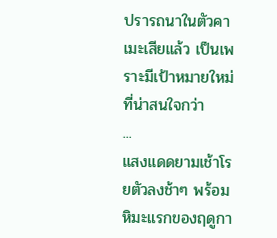ปรารถนาในตัวคาเมะเสียแล้ว เป็นเพราะมีเป้าหมายใหม่ที่น่าสนใจกว่า
...
แสงแดดยามเช้าโรยตัวลงช้าๆ พร้อมหิมะแรกของฤดูกา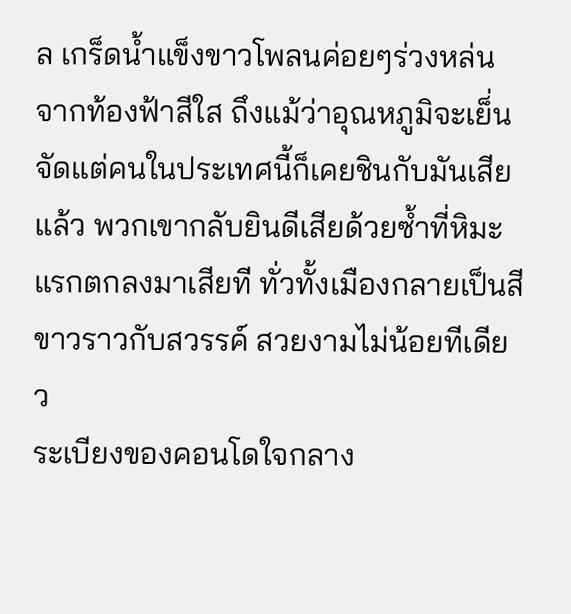ล เกร็ดน้ำแข็งขาวโพลนค่อยๆร่วงหล่นจากท้องฟ้าสีใส ถึงแม้ว่าอุณหภูมิจะเย็่นจัดแต่คนในประเทศนี้ก็เคยชินกับมันเสียแล้ว พวกเขากลับยินดีเสียด้วยซ้ำที่หิมะแรกตกลงมาเสียที ทั่วทั้งเมืองกลายเป็นสีขาวราวกับสวรรค์ สวยงามไม่น้อยทีเดียว
ระเบียงของคอนโดใจกลาง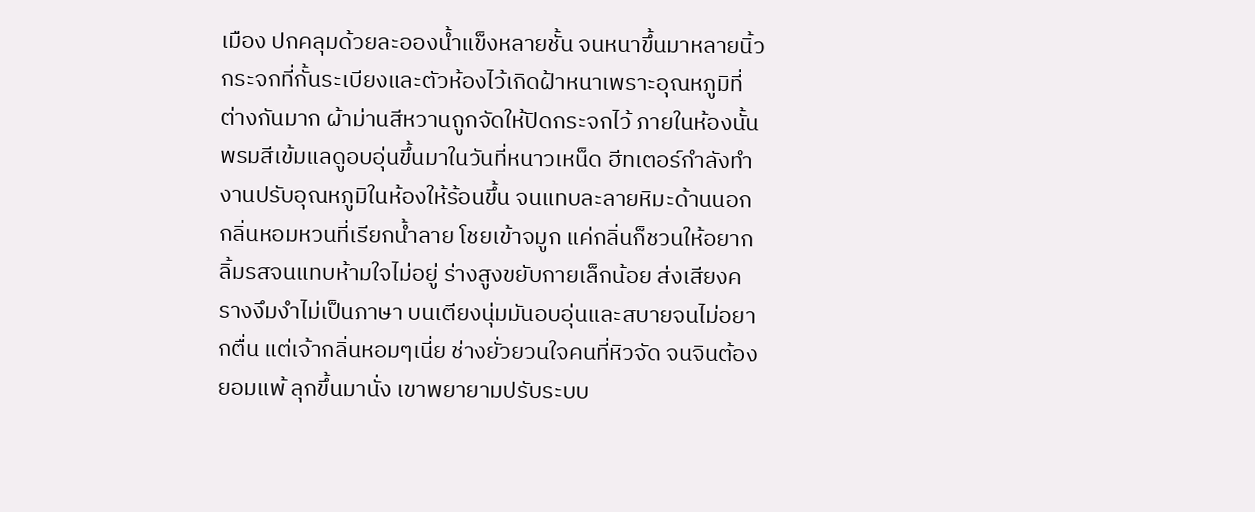เมือง ปกคลุมด้วยละอองน้ำแข็งหลายชั้น จนหนาขึ้นมาหลายนิ้ว กระจกที่กั้นระเบียงและตัวห้องไว้เกิดฝ้าหนาเพราะอุณหภูมิที่ต่างกันมาก ผ้าม่านสีหวานถูกจัดให้ปิดกระจกไว้ ภายในห้องนั้น พรมสีเข้มแลดูอบอุ่นขึ้นมาในวันที่หนาวเหน็ด ฮีทเตอร์กำลังทำงานปรับอุณหภูมิในห้องให้ร้อนขึ้น จนแทบละลายหิมะด้านนอก
กลิ่นหอมหวนที่เรียกน้ำลาย โชยเข้าจมูก แค่กลิ่นก็ชวนให้อยากลิ้มรสจนแทบห้ามใจไม่อยู่ ร่างสูงขยับกายเล็กน้อย ส่งเสียงครางงึมงำไม่เป็นภาษา บนเตียงนุ่มมันอบอุ่นและสบายจนไม่อยากตื่น แต่เจ้ากลิ่นหอมๆเนี่ย ช่างยั่วยวนใจคนที่หิวจัด จนจินต้องยอมแพ้ ลุกขึ้นมานั่ง เขาพยายามปรับระบบ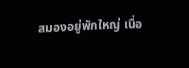สมองอยู่พักใหญ่ เนื่อ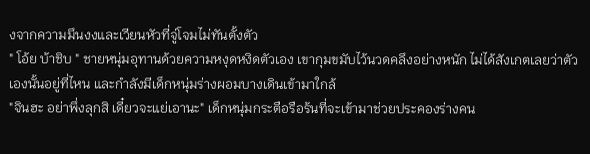งจากความมึนงงและเวียนหัวที่จู่โจมไม่ทันตั้งตัว
" โอ้ย บ้าชิบ " ชายหนุ่มอุทานด้วยความหงุดหงิดตัวเอง เขากุมขมับไว้นวดคลึงอย่างหนัก ไม่ได้สังเกตเลยว่าตัวเองนั้นอยู่ที่ไหน และกำลังมีเด็กหนุ่มร่างผอมบางเดินเข้ามาใกล้
"จินฮะ อย่าพึ่งลุกสิ เดี๋ยวจะแย่เอานะ" เด็กหนุ่มกระตือรือร้นที่จะเข้ามาช่วยประคองร่างคน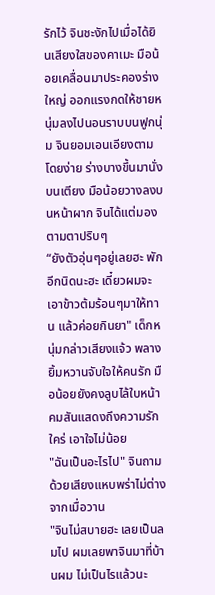รักไว้ จินชะงักไปเมื่อได้ยินเสียงใสของคาเมะ มือน้อยเคลื่อนมาประคองร่างใหญ่ ออกแรงกดให้ชายหนุ่มลงไปนอนราบบนฟูกนุ่ม จินยอมเอนเอียงตามโดยง่าย ร่างบางขึ้นมานั่งบนเตียง มือน้อยวางลงบนหน้าผาก จินได้แต่มองตามตาปริบๆ
“ยังตัวอุ่นๆอยู่เลยฮะ พักอีกนิดนะฮะ เดี๋ยวผมจะเอาข้าวต้มร้อนๆมาให้ทาน แล้วค่อยกินยา" เด็กหนุ่มกล่าวเสียงแจ้ว พลางยิ้มหวานจับใจให้คนรัก มือน้อยยังคงลูบไล้ใบหน้าคมสันแสดงถึงความรักใคร่ เอาใจไม่น้อย
"ฉันเป็นอะไรไป" จินถามด้วยเสียงแหบพร่าไม่ต่างจากเมื่อวาน
"จินไม่สบายฮะ เลยเป็นลมไป ผมเลยพาจินมาที่บ้านผม ไม่เป็นไรแล้วนะ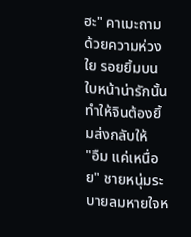ฮะ" คาเมะถามด้วยความห่วงใย รอยยิ้มบนใบหน้าน่ารักนั้น ทำให้จินต้องยิ้มส่งกลับให้
"อืม แค่เหนื่อย" ชายหนุ่มระบายลมหายใจห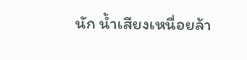นัก น้ำเสียงเหนื่อยล้า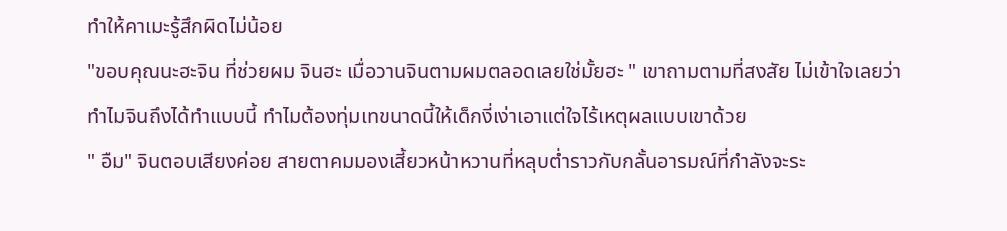ทำให้คาเมะรู้สึกผิดไม่น้อย
"ขอบคุณนะฮะจิน ที่ช่วยผม จินฮะ เมื่อวานจินตามผมตลอดเลยใช่มั้ยฮะ " เขาถามตามที่สงสัย ไม่เข้าใจเลยว่าทำไมจินถึงได้ทำแบบนี้ ทำไมต้องทุ่มเทขนาดนี้ให้เด็กงี่เง่าเอาแต่ใจไร้เหตุผลแบบเขาด้วย
" อืม" จินตอบเสียงค่อย สายตาคมมองเสี้ยวหน้าหวานที่หลุบต่ำราวกับกลั้นอารมณ์ที่กำลังจะระ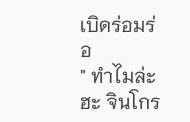เบิดร่อมร่อ
" ทำไมล่ะฮะ จินโกร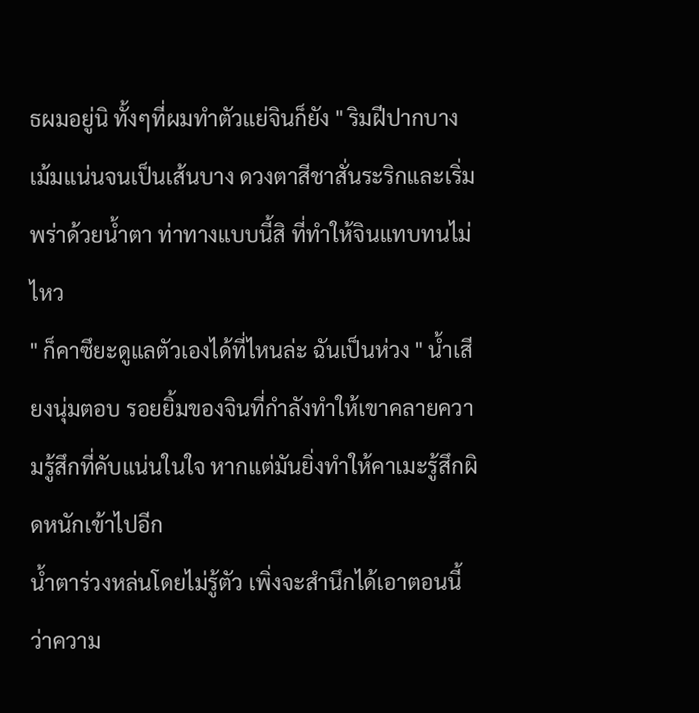ธผมอยู่นิ ทั้งๆที่ผมทำตัวแย่จินก็ยัง " ริมฝีปากบางเม้มแน่นจนเป็นเส้นบาง ดวงตาสีชาสั่นระริกและเริ่มพร่าด้วยน้ำตา ท่าทางแบบนี้สิ ที่ทำให้จินแทบทนไม่ไหว
" ก็คาซึยะดูแลตัวเองได้ที่ไหนล่ะ ฉันเป็นห่วง " น้ำเสียงนุ่มตอบ รอยยิ้มของจินที่กำลังทำให้เขาคลายความรู้สึกที่คับแน่นในใจ หากแต่มันยิ่งทำให้คาเมะรู้สึกผิดหนักเข้าไปอีก
น้ำตาร่วงหล่นโดยไม่รู้ตัว เพิ่งจะสำนึกได้เอาตอนนี้ว่าความ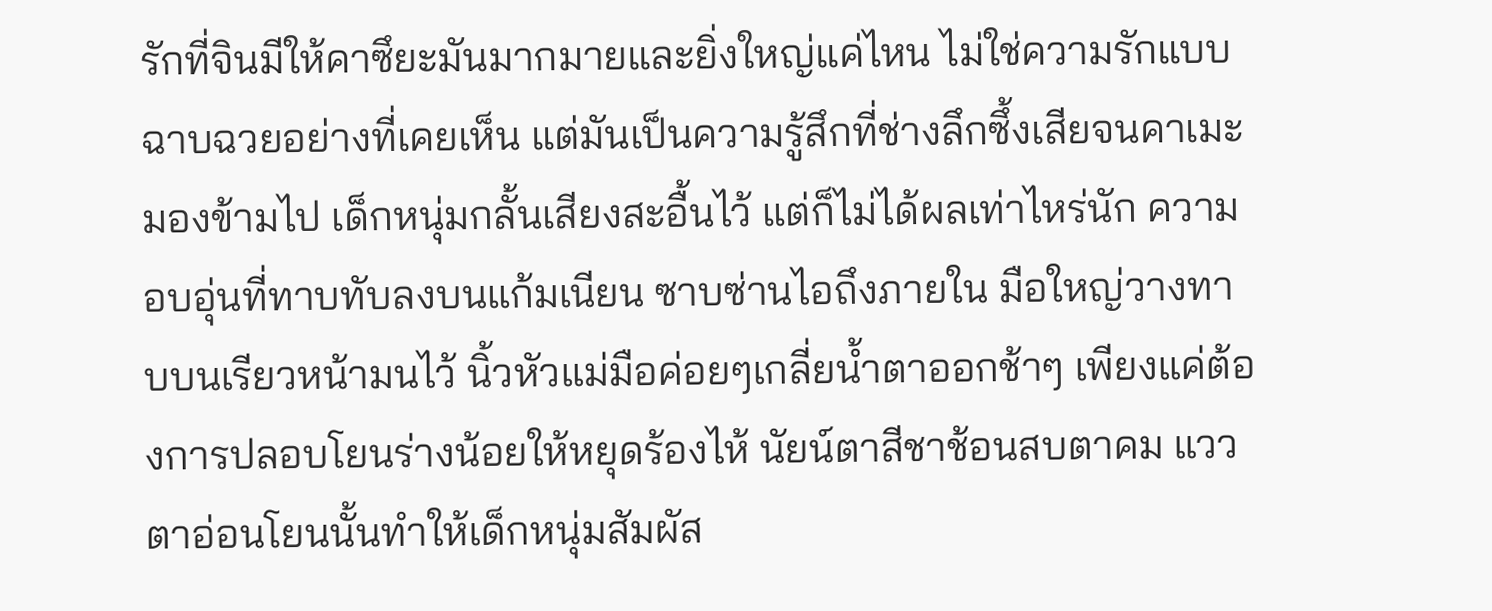รักที่จินมีให้คาซึยะมันมากมายและยิ่งใหญ่แค่ไหน ไม่ใช่ความรักแบบฉาบฉวยอย่างที่เคยเห็น แต่มันเป็นความรู้สึกที่ช่างลึกซึ้งเสียจนคาเมะมองข้ามไป เด็กหนุ่มกลั้นเสียงสะอื้นไว้ แต่ก็ไม่ได้ผลเท่าไหร่นัก ความอบอุ่นที่ทาบทับลงบนแก้มเนียน ซาบซ่านไอถึงภายใน มือใหญ่วางทาบบนเรียวหน้ามนไว้ นิ้วหัวแม่มือค่อยๆเกลี่ยน้ำตาออกช้าๆ เพียงแค่ต้องการปลอบโยนร่างน้อยให้หยุดร้องไห้ นัยน์ตาสีชาช้อนสบตาคม แววตาอ่อนโยนนั้นทำให้เด็กหนุ่มสัมผัส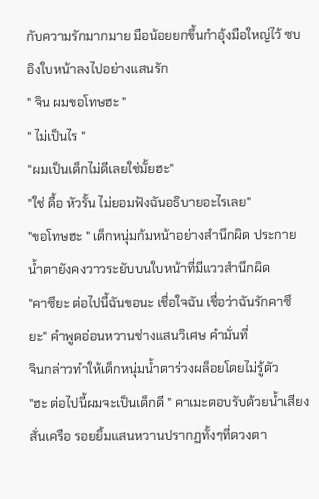กับความรักมากมาย มือน้อยยกขึ้นกำอุ้งมือใหญ่ไว้ ซบอิงใบหน้าลงไปอย่างแสนรัก
" จิน ผมขอโทษฮะ "
" ไม่เป็นไร "
"ผมเป็นเด็กไม่ดีเลยใช่มั้ยฮะ"
"ใช่ ดื้อ หัวรั้น ไม่ยอมฟังฉันอธิบายอะไรเลย"
"ขอโทษฮะ " เด็กหนุ่มก้มหน้าอย่างสำนึกผิด ประกายน้ำตายังคงวาวระยับบนใบหน้าที่มีแววสำนึกผิด
"คาซึยะ ต่อไปนี้ฉันขอนะ เชื่อใจฉัน เชื่อว่าฉันรักคาซึยะ" คำพูดอ่อนหวานช่างแสนวิเศษ คำมั่นที่
จินกล่าวทำให้เด็กหนุ่มน้ำตาร่วงผล็อยโดยไม่รู้ตัว
"ฮะ ต่อไปนี้ผมจะเป็นเด็กดี " คาเมะตอบรับด้วยน้ำเสียงสั่นเครือ รอยยิ้มแสนหวานปรากฏทั้งๆที่ดวงตา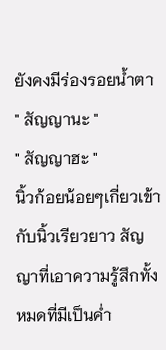ยังคงมีร่องรอยน้ำตา
" สัญญานะ "
" สัญญาฮะ "
นิ้วก้อยน้อยๆเกี่ยวเข้ากับนิ้วเรียวยาว สัญญาที่เอาความรู้สึกทั้งหมดที่มีเป็นค่ำ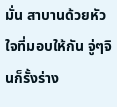มั่น สาบานด้วยหัวใจที่มอบให้กัน จู่ๆจินก็รั้งร่าง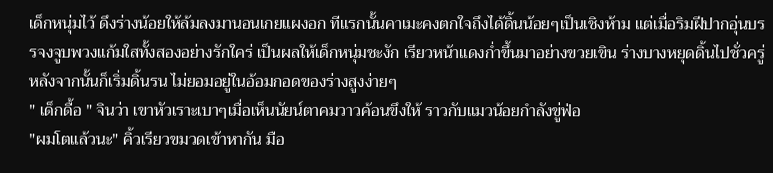เด็กหนุ่มไว้ ดึงร่างน้อยให้ล้มลงมานอนเกยแผงอก ทีแรกนั้นคาเมะคงตกใจถึงได้ดิ้นน้อยๆเป็นเชิงห้าม แต่เมื่อริมฝีปากอุ่นบรรจงจูบพวงแก้มใสทั้งสองอย่างรักใคร่ เป็นผลให้เด็กหนุ่มชะงัก เรียวหน้าแดงก่ำขึ้นมาอย่างขวยเขิน ร่างบางหยุดดิ้นไปชั่วครู่ หลังจากนั้นก็เริ่มดิ้นรน ไม่ยอมอยู่ในอ้อมกอดของร่างสูงง่ายๆ
" เด็กดื้อ " จินว่า เขาหัวเราะเบาๆเมื่อเห็นนัยน์ตาคมวาวค้อนขึงให้ ราวกับแมวน้อยกำลังขู่ฟ่อ
"ผมโตแล้วนะ" คิ้วเรียวขมวดเข้าหากัน มือ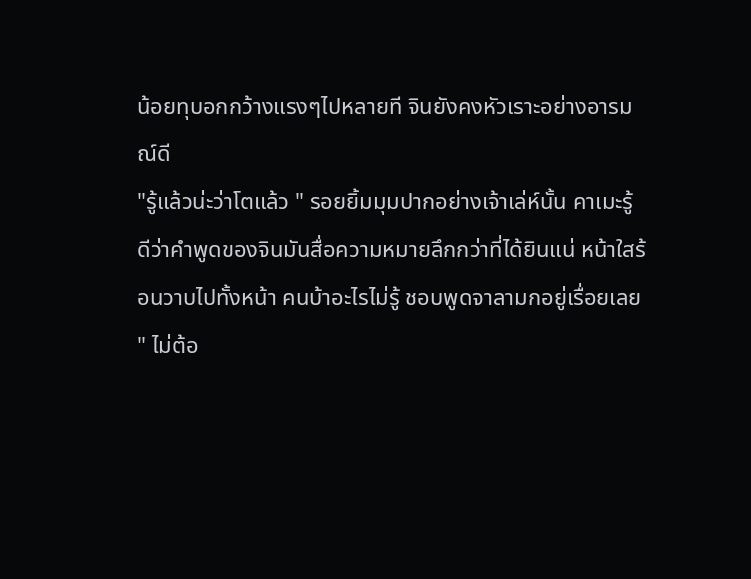น้อยทุบอกกว้างแรงๆไปหลายที จินยังคงหัวเราะอย่างอารมณ์ดี
"รู้แล้วน่ะว่าโตแล้ว " รอยยิ้มมุมปากอย่างเจ้าเล่ห์นั้น คาเมะรู้ดีว่าคำพูดของจินมันสื่อความหมายลึกกว่าที่ได้ยินแน่ หน้าใสร้อนวาบไปทั้งหน้า คนบ้าอะไรไม่รู้ ชอบพูดจาลามกอยู่เรื่อยเลย
" ไม่ต้อ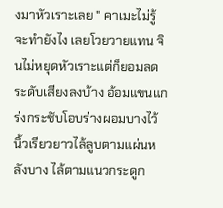งมาหัวเราะเลย " คาเมะไม่รู้จะทำยังไง เลยโวยวายแทน จินไม่หยุดหัวเราะแต่ก็ยอมลดระดับเสียงลงบ้าง อ้อมแขนแกร่งกระชับโอบร่างผอมบางไว้ นิ้วเรียวยาวไล้ลูบตามแผ่นหลังบาง ไล้ตามแนวกระดูก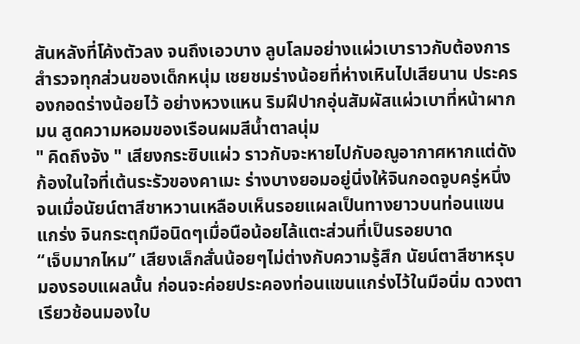สันหลังที่โค้งตัวลง จนถึงเอวบาง ลูบโลมอย่างแผ่วเบาราวกับต้องการสำรวจทุกส่วนของเด็กหนุ่ม เชยชมร่างน้อยที่ห่างเหินไปเสียนาน ประครองกอดร่างน้อยไว้ อย่างหวงแหน ริมฝีปากอุ่นสัมผัสแผ่วเบาที่หน้าผากมน สูดความหอมของเรือนผมสีน้ำตาลนุ่ม
" คิดถึงจัง " เสียงกระซิบแผ่ว ราวกับจะหายไปกับอณูอากาศหากแต่ดังก้องในใจที่เต้นระรัวของคาเมะ ร่างบางยอมอยู่นิ่งให้จินกอดจูบครู่หนึ่ง จนเมื่อนัยน์ตาสีชาหวานเหลือบเห็นรอยแผลเป็นทางยาวบนท่อนแขนแกร่ง จินกระตุกมือนิดๆเมื่อนือน้อยไล้แตะส่วนที่เป็นรอยบาด
“เจ็บมากไหม” เสียงเล็กสั่นน้อยๆไม่ต่างกับความรู้สึก นัยน์ตาสีชาหรุบมองรอบแผลนั้น ก่อนจะค่อยประคองท่อนแขนแกร่งไว้ในมือนิ่ม ดวงตาเรียวช้อนมองใบ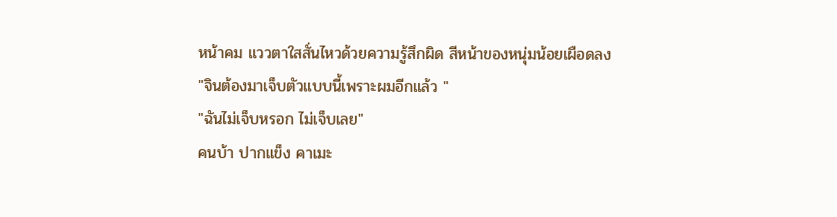หน้าคม แววตาใสสั่นไหวด้วยความรู้สึกผิด สีหน้าของหนุ่มน้อยเผือดลง
"จินต้องมาเจ็บตัวแบบนี้เพราะผมอีกแล้ว "
"ฉันไม่เจ็บหรอก ไม่เจ็บเลย"
คนบ้า ปากแข็ง คาเมะ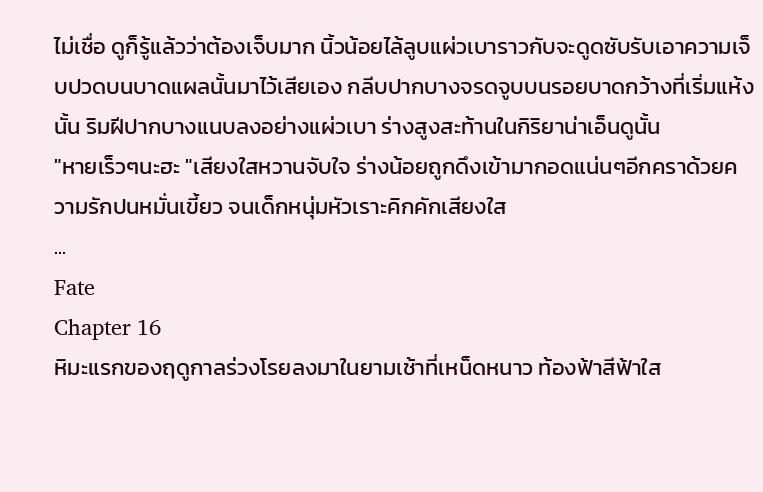ไม่เชื่อ ดูก็รู้แล้วว่าต้องเจ็บมาก นิ้วน้อยไล้ลูบแผ่วเบาราวกับจะดูดซับรับเอาความเจ็บปวดบนบาดแผลนั้นมาไว้เสียเอง กลีบปากบางจรดจูบบนรอยบาดกว้างที่เริ่มแห้งนั้น ริมฝีปากบางแนบลงอย่างแผ่วเบา ร่างสูงสะท้านในกิริยาน่าเอ็นดูนั้น
"หายเร็วๆนะฮะ "เสียงใสหวานจับใจ ร่างน้อยถูกดึงเข้ามากอดแน่นๆอีกคราด้วยความรักปนหมั่นเขี้ยว จนเด็กหนุ่มหัวเราะคิกคักเสียงใส
...
Fate
Chapter 16
หิมะแรกของฤดูกาลร่วงโรยลงมาในยามเช้าที่เหน็ดหนาว ท้องฟ้าสีฟ้าใส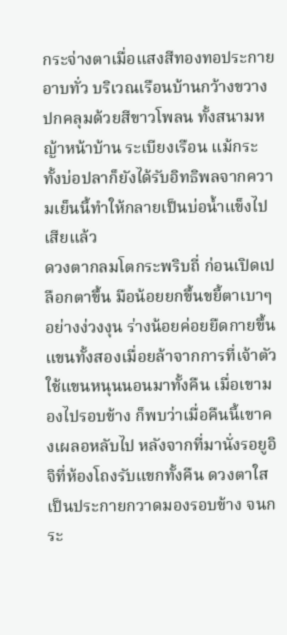กระจ่างตาเมื่อแสงสีทองทอประกายอาบทั่ว บริเวณเรือนบ้านกว้างขวางปกคลุมด้วยสีขาวโพลน ทั้งสนามหญ้าหน้าบ้าน ระเบียงเรือน แม้กระทั้งบ่อปลาก็ยังได้รับอิทธิพลจากความเย็นนี้ทำให้กลายเป็นบ่อน้ำแข็งไปเสียแล้ว
ดวงตากลมโตกระพริบถี่ ก่อนเปิดเปลือกตาขึ้น มือน้อยยกขึ้นขยี้ตาเบาๆอย่างง่วงงุน ร่างน้อยค่อยยืดกายขึ้น แขนทั้งสองเมื่อยล้าจากการที่เจ้าตัวใช้แขนหนุนนอนมาทั้งคืน เมื่อเขามองไปรอบข้าง ก็พบว่าเมื่อคืนนี้เขาคงเผลอหลับไป หลังจากที่มานั่งรอยูอิจิที่ห้องโถงรับแขกทั้งคืน ดวงตาใสเป็นประกายกวาดมองรอบข้าง จนกระ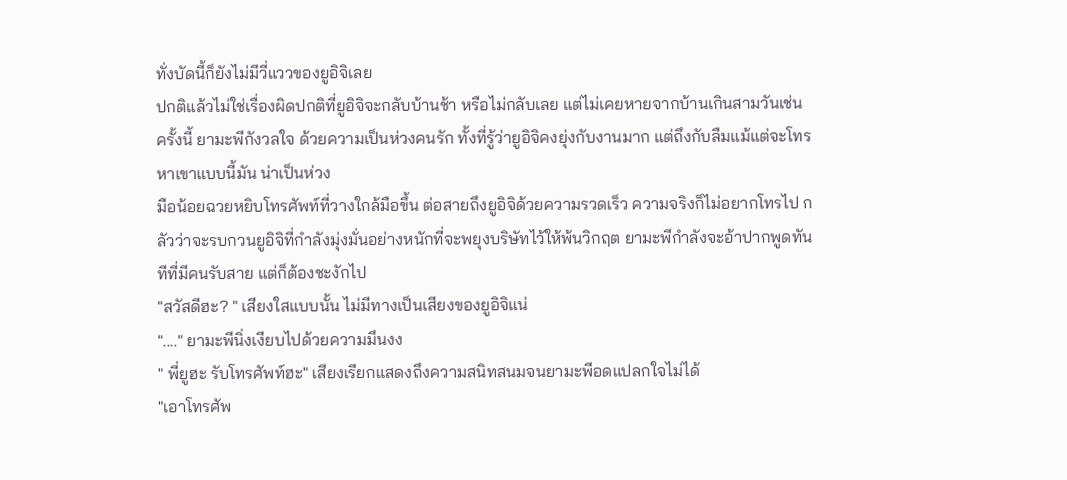ทั่งบัดนี้ก็ยังไม่มีวี่แววของยูอิจิเลย
ปกติแล้วไม่ใช่เรื่องผิดปกติที่ยูอิจิจะกลับบ้านช้า หรือไม่กลับเลย แต่ไม่เคยหายจากบ้านเกินสามวันเช่นครั้งนี้ ยามะพีกังวลใจ ด้วยความเป็นห่วงคนรัก ทั้งที่รู้ว่ายูอิจิคงยุ่งกับงานมาก แต่ถึงกับลืมแม้แต่จะโทรหาเขาแบบนี้มัน น่าเป็นห่วง
มือน้อยฉวยหยิบโทรศัพท์ที่วางใกล้มือขึ้น ต่อสายถึงยูอิจิด้วยความรวดเร็ว ความจริงก็ไม่อยากโทรไป กลัวว่าจะรบกวนยูอิจิที่กำลังมุ่งมั่นอย่างหนักที่จะพยุงบริษัทไว้ให้พ้นวิกฤต ยามะพีกำลังจะอ้าปากพูดทันทีที่มีคนรับสาย แต่ก็ต้องชะงักไป
"สวัสดีฮะ? " เสียงใสแบบนั้น ไม่มีทางเป็นเสียงของยูอิจิแน่
"...." ยามะพีนิ่งเงียบไปด้วยความมึนงง
" พี่ยูฮะ รับโทรศัพท์ฮะ" เสียงเรียกแสดงถึงความสนิทสนมจนยามะพีอดแปลกใจไม่ได้
"เอาโทรศัพ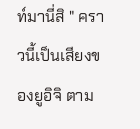ท์มานี่สิ " คราวนี้เป็นเสียงของยูอิจิ ตาม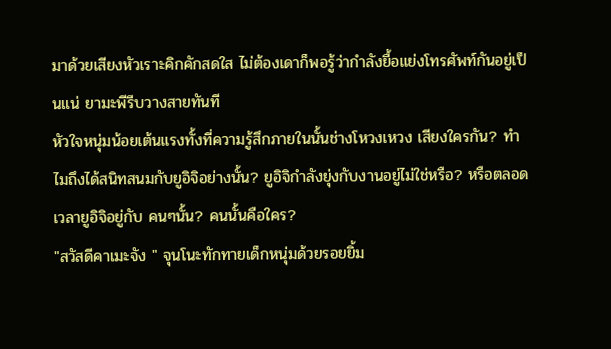มาด้วยเสียงหัวเราะคิกคักสดใส ไม่ต้องเดาก็พอรู้ว่ากำลังยื้อแย่งโทรศัพท์กันอยู่เป็นแน่ ยามะพีรีบวางสายทันที
หัวใจหนุ่มน้อยเต้นแรงทั้งที่ความรู้สึกภายในนั้นช่างโหวงเหวง เสียงใครกัน? ทำไมถึงได้สนิทสนมกับยูอิจิอย่างนั้น? ยูอิจิกำลังยุ่งกับงานอยู่ไม่ใช่หรือ? หรือตลอดเวลายูอิจิอยู่กับ คนๆนั้น? คนนั้นคือใคร?
"สวัสดีคาเมะจัง " จุนโนะทักทายเด็กหนุ่มด้วยรอยยิ้ม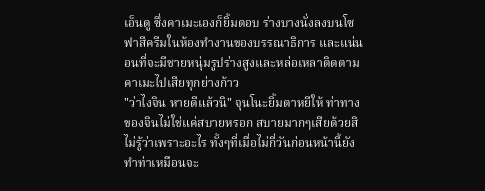เอ็นดู ซึ่งคาเมะเองก็ยิ้มตอบ ร่างบางนั่งลงบนโซฟาสีครีมในห้องทำงานของบรรณาธิการ และแน่นอนที่จะมีชายหนุ่มรูปร่างสูงและหล่อเหลาติดตามคาเมะไปเสียทุกย่างก้าว
"ว่าไงจิน หายดีแล้วนิ" จุนโนะยิ้มตาหยีให้ ท่าทางของจินไม่ใช่แค่สบายหรอก สบายมากๆเสียด้วยสิ ไม่รู้ว่าเพราะอะไร ทั้งๆที่เมื่อไม่กี่วันก่อนหน้านี้ยังทำท่าเหมือนจะ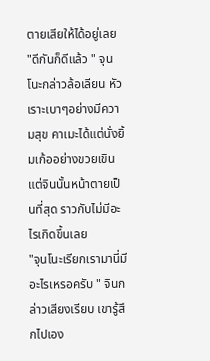ตายเสียให้ได้อยู่เลย
"ดีกันก็ดีแล้ว " จุนโนะกล่าวล้อเลียน หัวเราะเบาๆอย่างมีความสุข คาเมะได้แต่นั่งยิ้มเก้ออย่างขวยเขิน แต่จินนั้นหน้าตายเป็นที่สุด ราวกับไม่มีอะไรเกิดขึ้นเลย
"จุนโนะเรียกเรามานี่มีอะไรเหรอครับ " จินกล่าวเสียงเรียบ เขารู้สึกไปเอง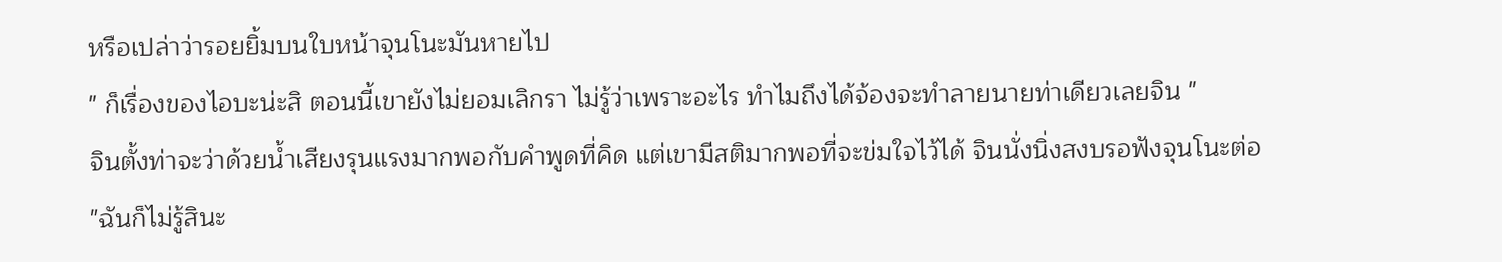หรือเปล่าว่ารอยยิ้มบนใบหน้าจุนโนะมันหายไป
" ก็เรื่องของไอบะน่ะสิ ตอนนี้เขายังไม่ยอมเลิกรา ไม่รู้ว่าเพราะอะไร ทำไมถึงได้จ้องจะทำลายนายท่าเดียวเลยจิน "
จินตั้งท่าจะว่าด้วยน้ำเสียงรุนแรงมากพอกับคำพูดที่คิด แต่เขามีสติมากพอที่จะข่มใจไว้ได้ จินนั่งนิ่งสงบรอฟังจุนโนะต่อ
"ฉันก็ไม่รู้สินะ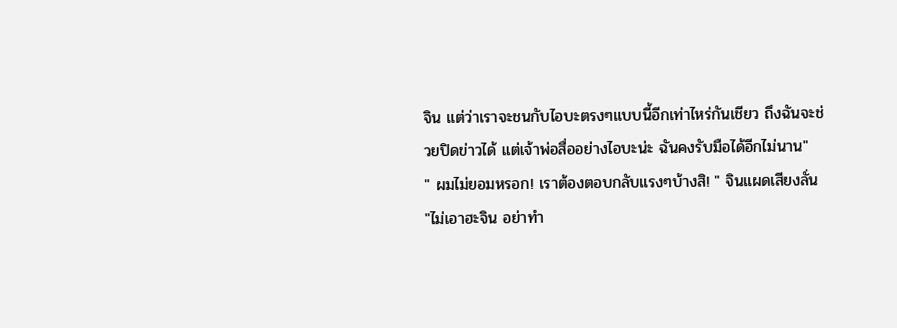จิน แต่ว่าเราจะชนกับไอบะตรงๆแบบนี้อีกเท่าไหร่กันเชียว ถึงฉันจะช่วยปิดข่าวได้ แต่เจ้าพ่อสื่ออย่างไอบะน่ะ ฉันคงรับมือได้อีกไม่นาน"
" ผมไม่ยอมหรอก! เราต้องตอบกลับแรงๆบ้างสิ! " จินแผดเสียงลั่น
"ไม่เอาฮะจิน อย่าทำ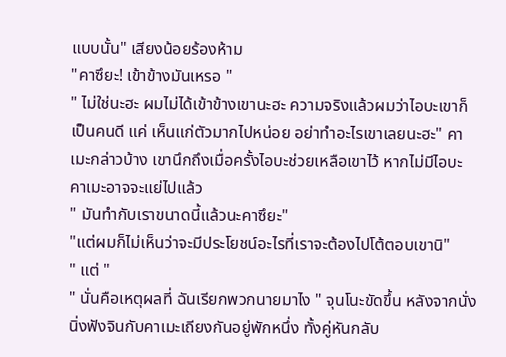แบบนั้น" เสียงน้อยร้องห้าม
"คาซึยะ! เข้าข้างมันเหรอ "
" ไม่ใช่นะฮะ ผมไม่ได้เข้าข้างเขานะฮะ ความจริงแล้วผมว่าไอบะเขาก็เป็นคนดี แค่ เห็นแก่ตัวมากไปหน่อย อย่าทำอะไรเขาเลยนะฮะ" คาเมะกล่าวบ้าง เขานึกถึงเมื่อครั้งไอบะช่วยเหลือเขาไว้ หากไม่มีไอบะ คาเมะอาจจะแย่ไปแล้ว
" มันทำกับเราขนาดนี้แล้วนะคาซึยะ"
"แต่ผมก็ไม่เห็นว่าจะมีประโยชน์อะไรที่เราจะต้องไปโต้ตอบเขานิ"
" แต่ "
" นั่นคือเหตุผลที่ ฉันเรียกพวกนายมาไง " จุนโนะขัดขึ้น หลังจากนั่งนิ่งฟังจินกับคาเมะเถียงกันอยู่พักหนึ่ง ทั้งคู่หันกลับ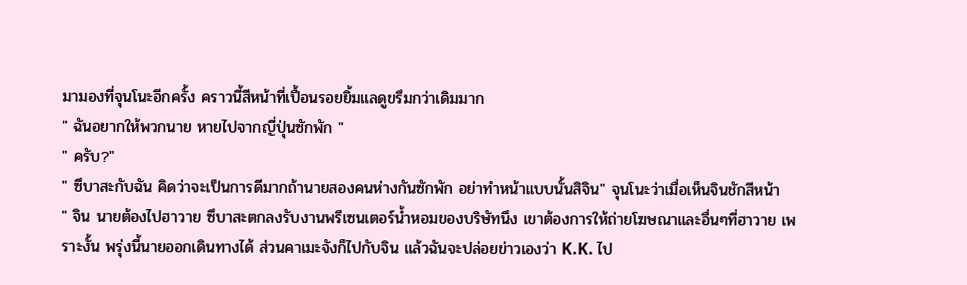มามองที่จุนโนะอีกครั้ง คราวนี้สีหน้าที่เปื้อนรอยยิ้มแลดูขรึมกว่าเดิมมาก
" ฉันอยากให้พวกนาย หายไปจากญี่ปุ่นซักพัก "
" ครับ?"
" ซึบาสะกับฉัน คิดว่าจะเป็นการดีมากถ้านายสองคนห่างกันซักพัก อย่าทำหน้าแบบนั้นสิจิน" จุนโนะว่าเมื่อเห็นจินชักสีหน้า
" จิน นายต้องไปฮาวาย ซึบาสะตกลงรับงานพรีเซนเตอร์น้ำหอมของบริษัทนึง เขาต้องการให้ถ่ายโฆษณาและอื่นๆที่ฮาวาย เพราะงั้น พรุ่งนี้นายออกเดินทางได้ ส่วนคาเมะจังก็ไปกับจิน แล้วฉันจะปล่อยข่าวเองว่า K.K. ไป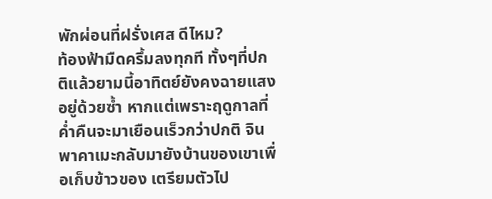พักผ่อนที่ฝรั่งเศส ดีไหม?
ท้องฟ้ามืดครึ้มลงทุกที ทั้งๆที่ปกติแล้วยามนี้อาทิตย์ยังคงฉายแสงอยู่ด้วยซ้ำ หากแต่เพราะฤดูกาลที่ค่ำคืนจะมาเยือนเร็วกว่าปกติ จินพาคาเมะกลับมายังบ้านของเขาเพื่อเก็บข้าวของ เตรียมตัวไป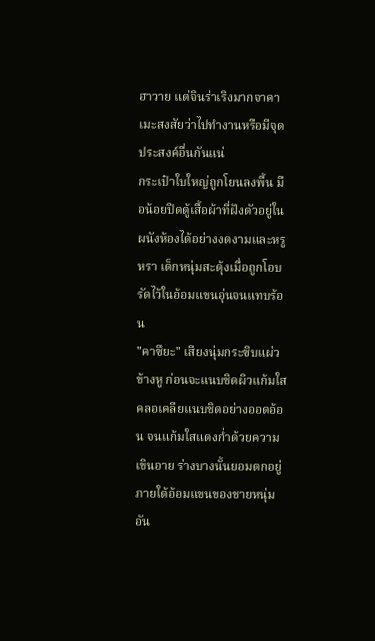ฮาวาย แต่จินร่าเริงมากจาคาเมะสงสัยว่าไปทำงานหรือมีจุดประสงค์อื่นกันแน่
กระเป๋าใบใหญ่ถูกโยนลงพื้น มือน้อยปิดตู้เสื้อผ้าที่ฝังตัวอยู่ในผนังห้องได้อย่างงดงามและหรูหรา เด็กหนุ่มสะดุ้งเมื่อถูกโอบรัดไว้ในอ้อมแขนอุ่นจนแทบร้อน
"คาซึยะ" เสียงนุ่มกระซิบแผ่วข้างหู ก่อนจะแนบชิดผิวแก้มใสคลอเคลียแนบชิดอย่างออดอ้อน จนแก้มใสแดงก่ำด้วยความเขินอาย ร่างบางนั้นยอมตกอยู่ภายใต้อ้อมแขนของชายหนุ่มอัน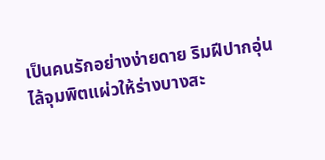เป็นคนรักอย่างง่ายดาย ริมฝีปากอุ่นไล้จุมพิตแผ่วให้ร่างบางสะ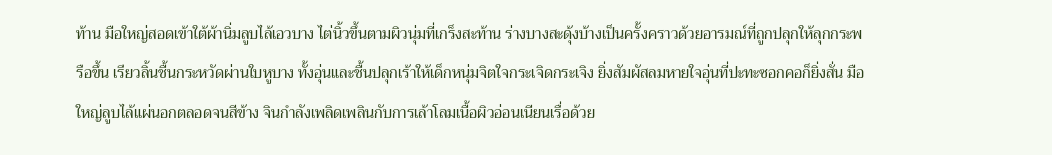ท้าน มือใหญ่สอดเข้าใต้ผ้านิ่มลูบไล้เอวบาง ไต่นิ้วขึ้นตามผิวนุ่มที่เกร็งสะท้าน ร่างบางสะดุ้งบ้างเป็นครั้งคราวด้วยอารมณ์ที่ถูกปลุกให้ลุกกระพรือขึ้น เรียวลิ้นชื้นกระหวัดผ่านใบหูบาง ทั้งอุ่นและชื้นปลุกเร้าให้เด็กหนุ่มจิตใจกระเจิดกระเจิง ยิ่งสัมผัสลมหายใจอุ่นที่ปะทะซอกคอก็ยิ่งสั่น มือใหญ่ลูบไล้แผ่นอกตลอดจนสีข้าง จินกำลังเพลิดเพลินกับการเล้าโลมเนื้อผิวอ่อนเนียนเรื่อด้วย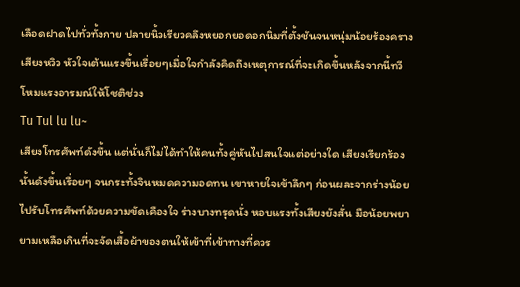เลือดฝาดไปทั่วทั้งกาย ปลายนิ้วเรียวคลึงหยอกยอดอกนิ่มที่ตั้งชันจนหนุ่มน้อยร้องครางเสียงหวิว หัวใจเต้นแรงขึ้นเรื่อยๆเมื่อใจกำลังคิดถึงเหตุการณ์ที่จะเกิดขึ้นหลังจากนี้ทวีโหมแรงอารมณ์ให้โชติช่วง
Tu Tul lu lu~
เสียงโทรศัพท์ดังขึ้น แต่นั่นก็ไม่ได้ทำให้คนทั้งคู่หันไปสนใจแต่อย่างใด เสียงเรียกร้องนั้นดังขึ้นเรื่อยๆ จนกระทั้งจินหมดความอดทน เขาหายใจเข้าลึกๆ ก่อนผละจากร่างน้อยไปรับโทรศัพท์ด้วยความขัดเคืองใจ ร่างบางทรุดนั่ง หอบแรงทั้งเสียงยังสั่น มือน้อยพยายามเหลือเกินที่จะจัดเสื้อผ้าของตนให้เข้าที่เข้าทางที่ควร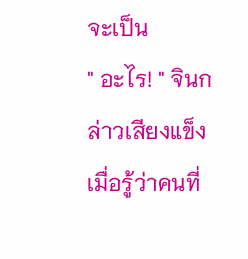จะเป็น
" อะไร! " จินกล่าวเสียงแข็ง เมื่อรู้ว่าคนที่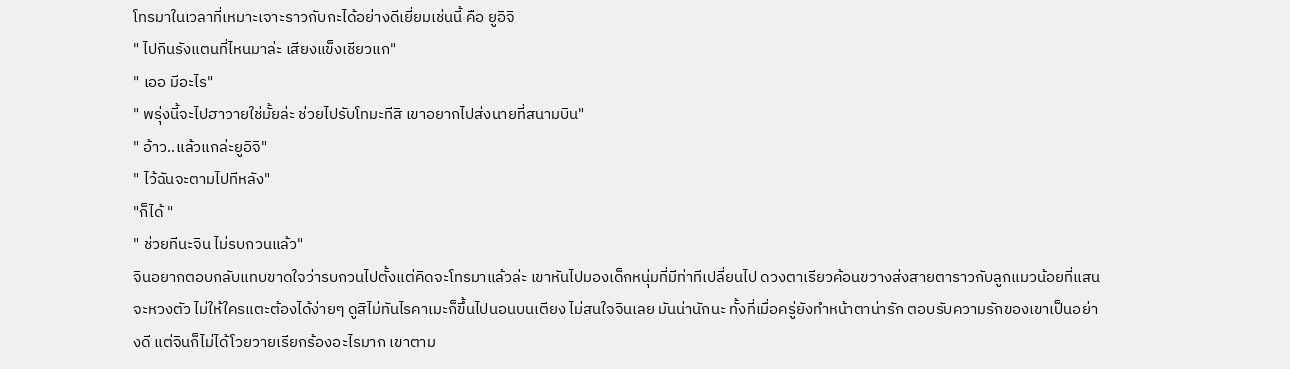โทรมาในเวลาที่เหมาะเจาะราวกับกะได้อย่างดีเยี่ยมเช่นนี้ คือ ยูอิจิ
" ไปกินรังแตนที่ไหนมาล่ะ เสียงแข็งเชียวแก"
" เออ มีอะไร"
" พรุ่งนี้จะไปฮาวายใช่มั้ยล่ะ ช่วยไปรับโทมะทีสิ เขาอยากไปส่งนายที่สนามบิน"
" อ้าว..แล้วแกล่ะยูอิจิ"
" ไว้ฉันจะตามไปทีหลัง"
"ก็ได้ "
" ช่วยทีนะจิน ไม่รบกวนแล้ว"
จินอยากตอบกลับแทบขาดใจว่ารบกวนไปตั้งแต่คิดจะโทรมาแล้วล่ะ เขาหันไปมองเด็กหนุ่มที่มีท่าทีเปลี่ยนไป ดวงตาเรียวค้อนขวางส่งสายตาราวกับลูกแมวน้อยที่แสนจะหวงตัว ไม่ให้ใครแตะต้องได้ง่ายๆ ดูสิไม่ทันไรคาเมะก็ขึ้นไปนอนบนเตียง ไม่สนใจจินเลย มันน่านักนะ ทั้งที่เมื่อครู่ยังทำหน้าตาน่ารัก ตอบรับความรักของเขาเป็นอย่างดี แต่จินก็ไม่ได้โวยวายเรียกร้องอะไรมาก เขาตาม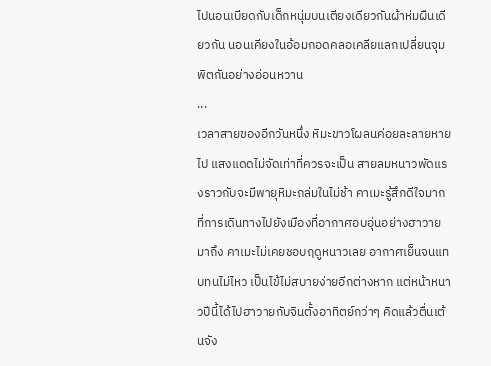ไปนอนเบียดกับเด็กหนุ่มบนเตียงเดียวกันผ้าห่มผืนเดียวกัน นอนเคียงในอ้อมกอดคลอเคลียแลกเปลี่ยนจุมพิตกันอย่างอ่อนหวาน
...
เวลาสายของอีกวันหนึ่ง หิมะขาวโผลนค่อยละลายหายไป แสงแดดไม่จัดเท่าที่ควรจะเป็น สายลมหนาวพัดแรงราวกับจะมีพายุหิมะถล่มในไม่ช้า คาเมะรู้สึกดีใจมากที่การเดินทางไปยังเมืองที่อากาศอบอุ่นอย่างฮาวายมาถึง คาเมะไม่เคยชอบฤดูหนาวเลย อากาศเย็นจนแทบทนไม่ไหว เป็นไข้ไม่สบายง่ายอีกต่างหาก แต่หน้าหนาวปีนี้ได้ไปฮาวายกับจินตั้งอาทิตย์กว่าๆ คิดแล้วตื่นเต้นจัง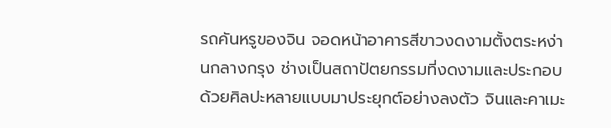รถคันหรูของจิน จอดหน้าอาคารสีขาวงดงามตั้งตระหง่านกลางกรุง ช่างเป็นสถาปัตยกรรมที่งดงามและประกอบด้วยศิลปะหลายแบบมาประยุกต์อย่างลงตัว จินและคาเมะ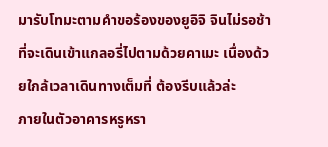มารับโทมะตามคำขอร้องของยูอิจิ จินไม่รอช้าที่จะเดินเข้าแกลอรี่ไปตามด้วยคาเมะ เนื่องด้วยใกล้เวลาเดินทางเต็มที่ ต้องรีบแล้วล่ะ
ภายในตัวอาคารหรูหรา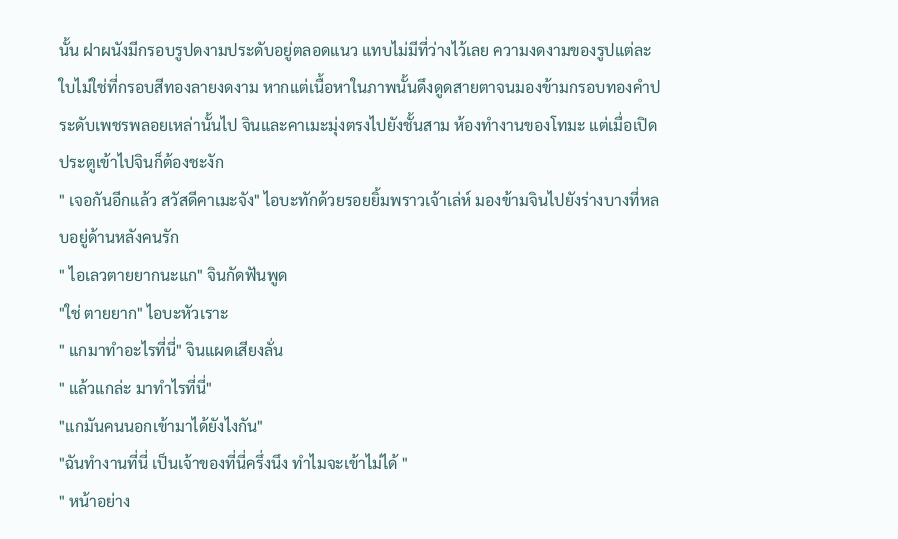นั้น ฝาผนังมีกรอบรูปดงามประดับอยู่ตลอดแนว แทบไม่มีที่ว่างไว้เลย ความงดงามของรูปแต่ละใบไม่ใช่ที่กรอบสีทองลายงดงาม หากแต่เนื้อหาในภาพนั้นดึงดูดสายตาจนมองข้ามกรอบทองคำประดับเพชรพลอยเหล่านั้นไป จินและคาเมะมุ่งตรงไปยังชั้นสาม ห้องทำงานของโทมะ แต่เมื่อเปิดประตูเข้าไปจินก็ต้องชะงัก
" เจอกันอีกแล้ว สวัสดีคาเมะจัง" ไอบะทักด้วยรอยยิ้มพราวเจ้าเล่ห์ มองข้ามจินไปยังร่างบางที่หลบอยู่ด้านหลังคนรัก
" ไอเลวตายยากนะแก" จินกัดฟันพูด
"ใช่ ตายยาก" ไอบะหัวเราะ
" แกมาทำอะไรที่นี่" จินแผดเสียงลั่น
" แล้วแกล่ะ มาทำไรที่นี่"
"แกมันคนนอกเข้ามาได้ยังไงกัน"
"ฉันทำงานที่นี่ เป็นเจ้าของที่นี่ครึ่งนึง ทำไมจะเข้าไม่ได้ "
" หน้าอย่าง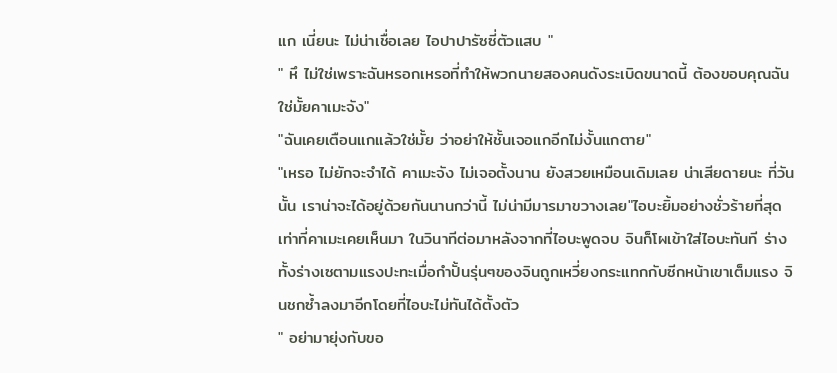แก เนี่ยนะ ไม่น่าเชื่อเลย ไอปาปารัซซี่ตัวแสบ "
" หึ ไม่ใช่เพราะฉันหรอกเหรอที่ทำให้พวกนายสองคนดังระเบิดขนาดนี้ ต้องขอบคุณฉัน ใช่มั้ยคาเมะจัง"
"ฉันเคยเตือนแกแล้วใช่มั้ย ว่าอย่าให้ชั้นเจอแกอีกไม่งั้นแกตาย"
"เหรอ ไม่ยักจะจำได้ คาเมะจัง ไม่เจอตั้งนาน ยังสวยเหมือนเดิมเลย น่าเสียดายนะ ที่วันนั้น เราน่าจะได้อยู่ด้วยกันนานกว่านี้ ไม่น่ามีมารมาขวางเลย"ไอบะยิ้มอย่างชั่วร้ายที่สุดเท่าที่คาเมะเคยเห็นมา ในวินาทีต่อมาหลังจากที่ไอบะพูดจบ จินก็โผเข้าใส่ไอบะทันที ร่างทั้งร่างเซตามแรงปะทะเมื่อกำปั้นรุ่นๆของจินถูกเหวี่ยงกระแทกกับซีกหน้าเขาเต็มแรง จินชกซ้ำลงมาอีกโดยที่ไอบะไม่ทันได้ตั้งตัว
" อย่ามายุ่งกับขอ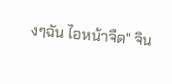งๆฉัน ไอหน้าจืด" จิน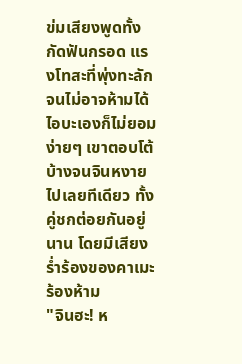ข่มเสียงพูดทั้งกัดฟันกรอด แรงโทสะที่พุ่งทะลักจนไม่อาจห้ามได้ ไอบะเองก็ไม่ยอมง่ายๆ เขาตอบโต้บ้างจนจินหงายไปเลยทีเดียว ทั้งคู่ชกต่อยกันอยู่นาน โดยมีเสียงร่ำร้องของคาเมะร้องห้าม
"จินฮะ! ห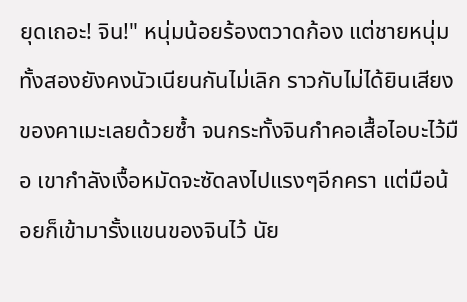ยุดเถอะ! จิน!" หนุ่มน้อยร้องตวาดก้อง แต่ชายหนุ่มทั้งสองยังคงนัวเนียนกันไม่เลิก ราวกับไม่ได้ยินเสียงของคาเมะเลยด้วยซ้ำ จนกระทั้งจินกำคอเสื้อไอบะไว้มือ เขากำลังเงื้อหมัดจะซัดลงไปแรงๆอีกครา แต่มือน้อยก็เข้ามารั้งแขนของจินไว้ นัย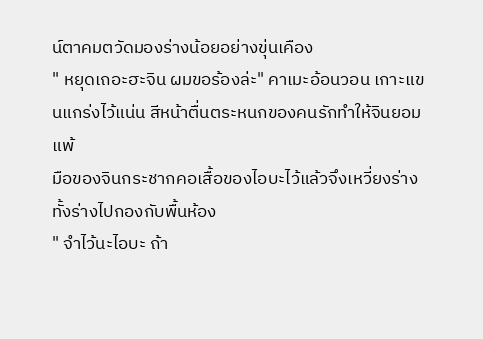น์ตาคมตวัดมองร่างน้อยอย่างขุ่นเคือง
" หยุดเถอะฮะจิน ผมขอร้องล่ะ" คาเมะอ้อนวอน เกาะแขนแกร่งไว้แน่น สีหน้าตื่นตระหนกของคนรักทำให้จินยอมแพ้
มือของจินกระชากคอเสื้อของไอบะไว้แล้วจึงเหวี่ยงร่างทั้งร่างไปกองกับพื้นห้อง
" จำไว้นะไอบะ ถ้า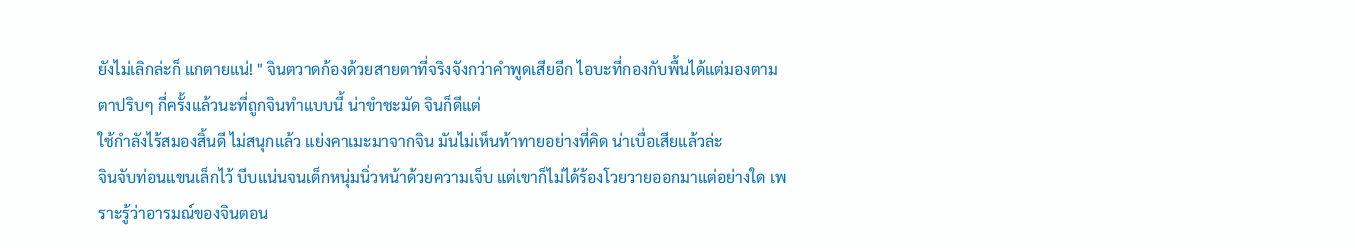ยังไม่เลิกล่ะก็ แกตายแน่! " จินตวาดก้องด้วยสายตาที่จริงจังกว่าคำพูดเสียอีก ไอบะที่กองกับพื้นได้แต่มองตามตาปริบๆ กี่ครั้งแล้วนะที่ถูกจินทำแบบนี้ น่าขำชะมัด จินก็ดีแต่
ใช้กำลังไร้สมองสิ้นดี ไม่สนุกแล้ว แย่งคาเมะมาจากจิน มันไม่เห็นท้าทายอย่างที่คิด น่าเบื่อเสียแล้วล่ะ
จินจับท่อนแขนเล็กไว้ บีบแน่นจนเด็กหนุ่มนิ่วหน้าด้วยความเจ็บ แต่เขาก็ไม่ได้ร้องโวยวายออกมาแต่อย่างใด เพราะรู้ว่าอารมณ์ของจินตอน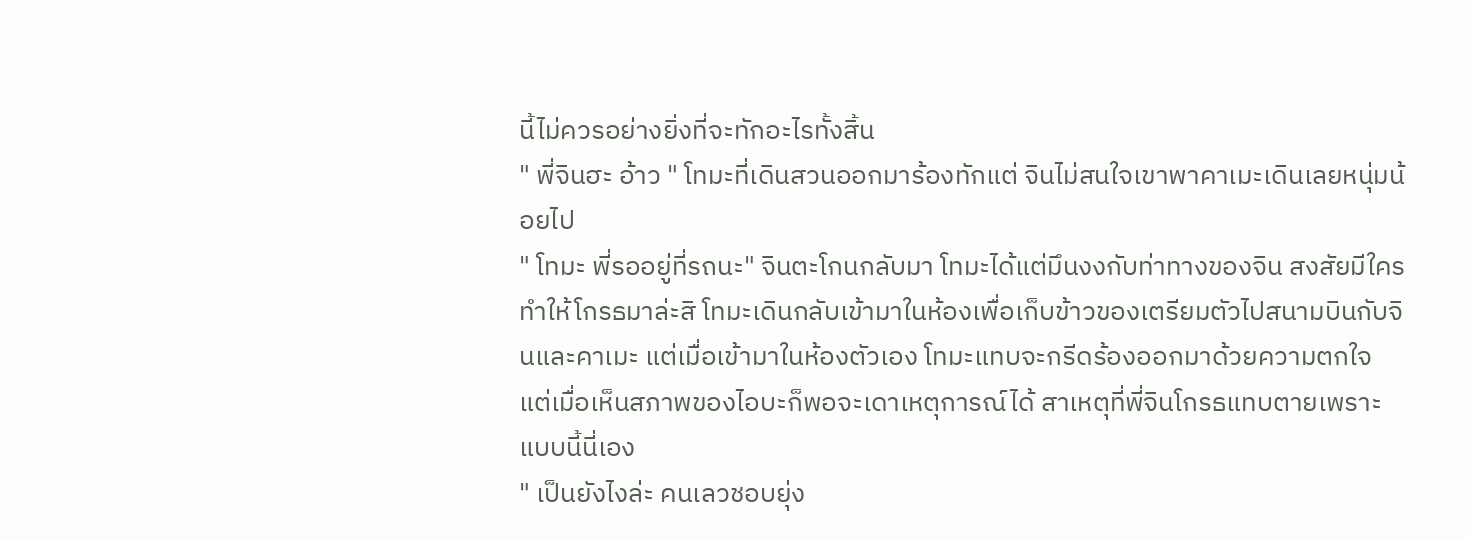นี้ไม่ควรอย่างยิ่งที่จะทักอะไรทั้งสิ้น
" พี่จินฮะ อ้าว " โทมะที่เดินสวนออกมาร้องทักแต่ จินไม่สนใจเขาพาคาเมะเดินเลยหนุ่มน้อยไป
" โทมะ พี่รออยู่ที่รถนะ" จินตะโกนกลับมา โทมะได้แต่มึนงงกับท่าทางของจิน สงสัยมีใครทำให้โกรธมาล่ะสิ โทมะเดินกลับเข้ามาในห้องเพื่อเก็บข้าวของเตรียมตัวไปสนามบินกับจินและคาเมะ แต่เมื่อเข้ามาในห้องตัวเอง โทมะแทบจะกรีดร้องออกมาด้วยความตกใจ แต่เมื่อเห็นสภาพของไอบะก็พอจะเดาเหตุการณ์ได้ สาเหตุที่พี่จินโกรธแทบตายเพราะแบบนี้นี่เอง
" เป็นยังไงล่ะ คนเลวชอบยุ่ง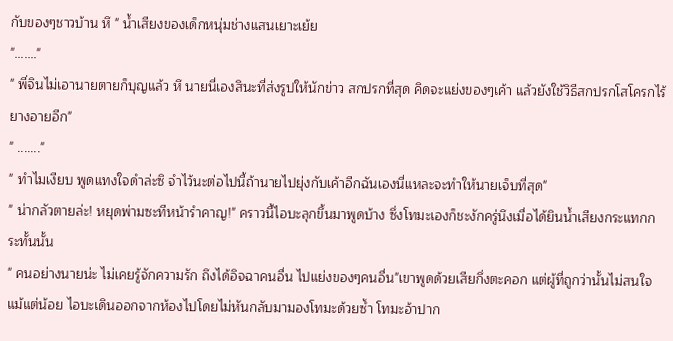กับของๆชาวบ้าน หึ " น้ำเสียงของเด็กหนุ่มช่างแสนเยาะเย้ย
"….…"
" พี่จินไม่เอานายตายก็บุญแล้ว หึ นายนี่เองสินะที่ส่งรูปให้นักข่าว สกปรกที่สุด คิดจะแย่งของๆเค้า แล้วยังใช้วิธีสกปรกโสโครกไร้ยางอายอีก"
" ......."
" ทำไมเงียบ พูดแทงใจดำล่ะซิ จำไว้นะต่อไปนี้ถ้านายไปยุ่งกับเค้าอีกฉันเองนี่แหละจะทำให้นายเจ็บที่สุด"
" น่ากลัวตายล่ะ! หยุดพ่ามซะทีหน้ารำคาญ!" คราวนี้ไอบะลุกขึ้นมาพูดบ้าง ซึ่งโทมะเองก็ชะงักครู่นึงเมื่อได้ยินน้ำเสียงกระแทกกระทั้นนั้น
" คนอย่างนายน่ะ ไม่เคยรู้จักความรัก ถึงได้อิจฉาคนอื่น ไปแย่งของๆคนอื่น"เขาพูดด้วยเสียกึ่งตะคอก แต่ผู้ที่ถูกว่านั้นไม่สนใจแม้แต่น้อย ไอบะเดินออกจากห้องไปโดยไม่หันกลับมามองโทมะด้วยซ้ำ โทมะอ้าปาก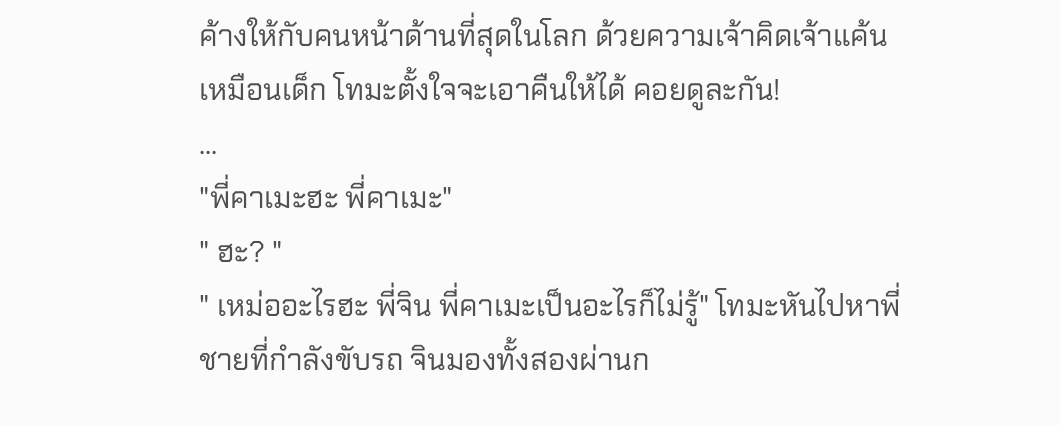ค้างให้กับคนหน้าด้านที่สุดในโลก ด้วยความเจ้าคิดเจ้าแค้นเหมือนเด็ก โทมะตั้งใจจะเอาคืนให้ได้ คอยดูละกัน!
...
"พี่คาเมะฮะ พี่คาเมะ"
" ฮะ? "
" เหม่ออะไรฮะ พี่จิน พี่คาเมะเป็นอะไรก็ไม่รู้" โทมะหันไปหาพี่ชายที่กำลังขับรถ จินมองทั้งสองผ่านก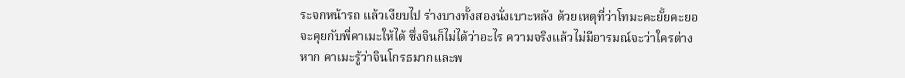ระจกหน้ารถ แล้วเงียบไป ร่างบางทั้งสองนั่งเบาะหลัง ด้วยเหตุที่ว่าโทมะคะยั้ยคะยอจะคุยกับพี่คาเมะให้ได้ ซึ่งจินก็ไม่ได้ว่าอะไร ความจริงแล้วไม่มีอารมณ์จะว่าใครต่างหาก คาเมะรู้ว่าจินโกรธมากและพ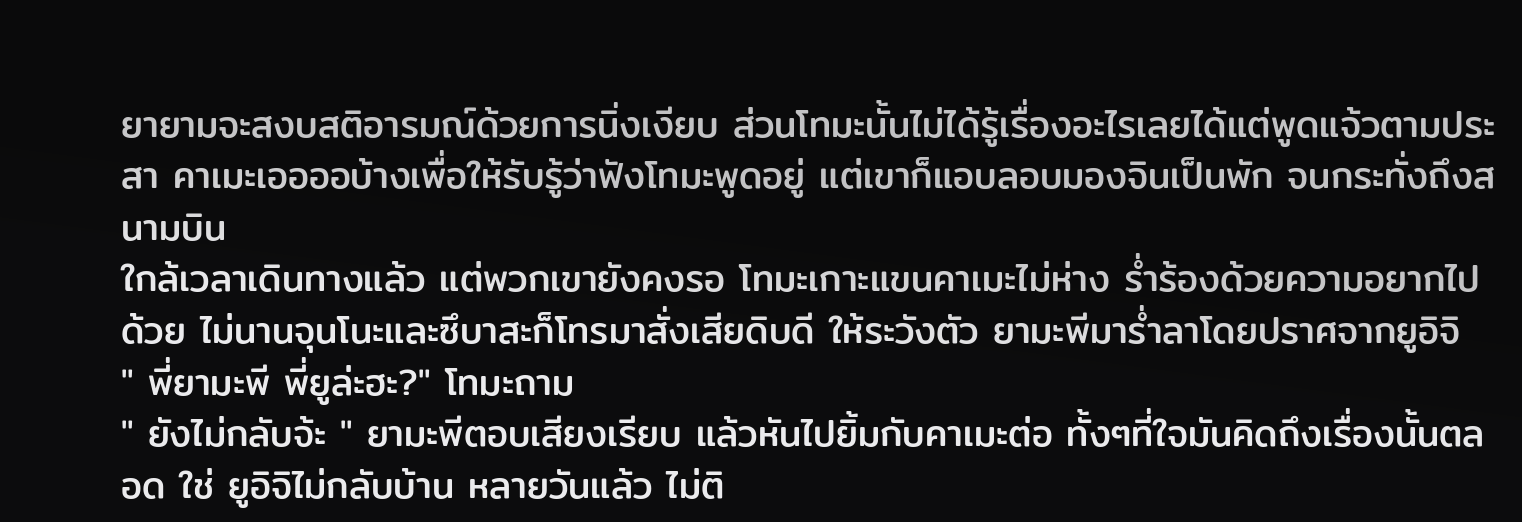ยายามจะสงบสติอารมณ์ด้วยการนิ่งเงียบ ส่วนโทมะนั้นไม่ได้รู้เรื่องอะไรเลยได้แต่พูดแจ้วตามประสา คาเมะเออออบ้างเพื่อให้รับรู้ว่าฟังโทมะพูดอยู่ แต่เขาก็แอบลอบมองจินเป็นพัก จนกระทั่งถึงสนามบิน
ใกล้เวลาเดินทางแล้ว แต่พวกเขายังคงรอ โทมะเกาะแขนคาเมะไม่ห่าง ร่ำร้องด้วยความอยากไปด้วย ไม่นานจุนโนะและซึบาสะก็โทรมาสั่งเสียดิบดี ให้ระวังตัว ยามะพีมาร่ำลาโดยปราศจากยูอิจิ
" พี่ยามะพี พี่ยูล่ะฮะ?" โทมะถาม
" ยังไม่กลับจ้ะ " ยามะพีตอบเสียงเรียบ แล้วหันไปยิ้มกับคาเมะต่อ ทั้งๆที่ใจมันคิดถึงเรื่องนั้นตลอด ใช่ ยูอิจิไม่กลับบ้าน หลายวันแล้ว ไม่ติ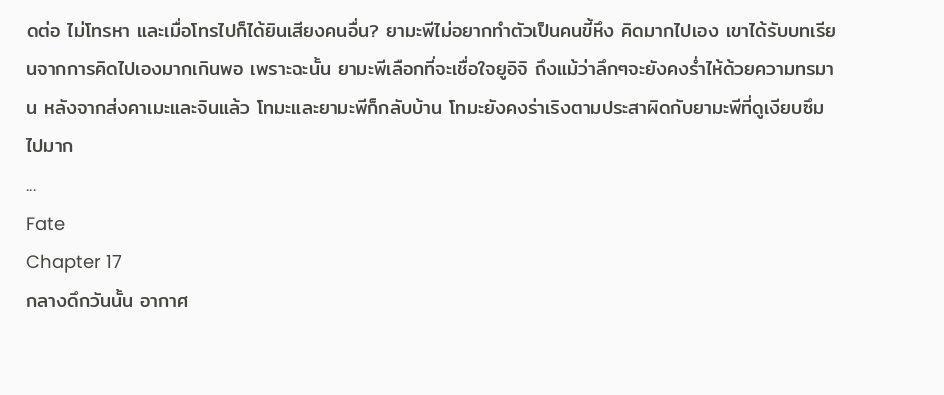ดต่อ ไม่โทรหา และเมื่อโทรไปก็ได้ยินเสียงคนอื่น? ยามะพีไม่อยากทำตัวเป็นคนขี้หึง คิดมากไปเอง เขาได้รับบทเรียนจากการคิดไปเองมากเกินพอ เพราะฉะนั้น ยามะพีเลือกที่จะเชื่อใจยูอิจิ ถึงแม้ว่าลึกๆจะยังคงร่ำไห้ด้วยความทรมาน หลังจากส่งคาเมะและจินแล้ว โทมะและยามะพีก็กลับบ้าน โทมะยังคงร่าเริงตามประสาผิดกับยามะพีที่ดูเงียบซึมไปมาก
...
Fate
Chapter 17
กลางดึกวันนั้น อากาศ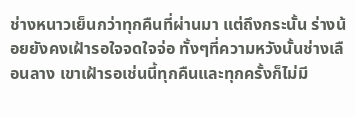ช่างหนาวเย็นกว่าทุกคืนที่ผ่านมา แต่ถึงกระนั้น ร่างน้อยยังคงเฝ้ารอใจจดใจจ่อ ทั้งๆที่ความหวังนั้นช่างเลือนลาง เขาเฝ้ารอเช่นนี้ทุกคืนและทุกครั้งก็ไม่มี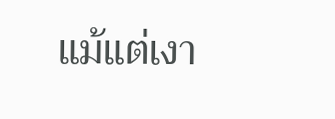แม้แต่เงา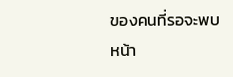ของคนที่รอจะพบหน้า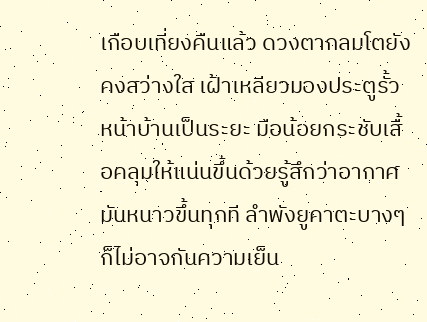เกือบเที่ยงคืนแล้ว ดวงตากลมโตยังคงสว่างใส เฝ้าเหลียวมองประตูรั้วหน้าบ้านเป็นระยะ มือน้อยกระชับเสื้อคลุมให้แน่นขึ้นด้วยรู้สึกว่าอากาศมันหนาวขึ้นทุกที ลำพังยูคาตะบางๆก็ไม่อาจกันความเย็น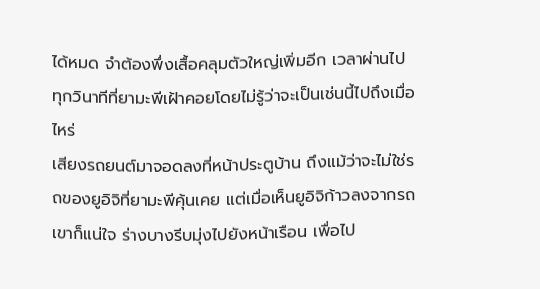ได้หมด จำต้องพึ่งเสื้อคลุมตัวใหญ่เพิ่มอีก เวลาผ่านไป ทุกวินาทีที่ยามะพีเฝ้าคอยโดยไม่รู้ว่าจะเป็นเช่นนี้ไปถึงเมื่อไหร่
เสียงรถยนต์มาจอดลงที่หน้าประตูบ้าน ถึงแม้ว่าจะไม่ใช่รถของยูอิจิที่ยามะพีคุ้นเคย แต่เมื่อเห็นยูอิจิก้าวลงจากรถเขาก็แน่ใจ ร่างบางรีบมุ่งไปยังหน้าเรือน เพื่อไป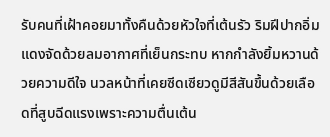รับคนที่เฝ้าคอยมาทั้งคืนด้วยหัวใจที่เต้นรัว ริมฝีปากอิ่มแดงจัดด้วยลมอากาศที่เย็นกระทบ หากกำลังยิ้มหวานด้วยความดีใจ นวลหน้าที่เคยซีดเซียวดูมีสีสันขึ้นด้วยเลือดที่สูบฉีดแรงเพราะความตื่นเต้น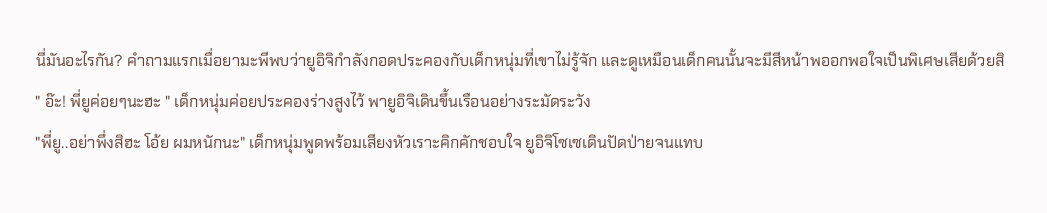นี่มันอะไรกัน? คำถามแรกเมื่อยามะพีพบว่ายูอิจิกำลังกอดประคองกับเด็กหนุ่มที่เขาไม่รู้จัก และดูเหมือนเด็กคนนั้นจะมีสีหน้าพออกพอใจเป็นพิเศษเสียด้วยสิ
" อ๊ะ! พี่ยูค่อยๆนะฮะ " เด็กหนุ่มค่อยประคองร่างสูงไว้ พายูอิจิเดินขึ้นเรือนอย่างระมัดระวัง
"พี่ยู..อย่าพึ่งสิฮะ โอ้ย ผมหนักนะ" เด็กหนุ่มพูดพร้อมเสียงหัวเราะคิกคักชอบใจ ยูอิจิโซเซเดินปัดป่ายจนแทบ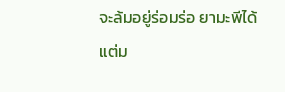จะล้มอยู่ร่อมร่อ ยามะพีได้แต่ม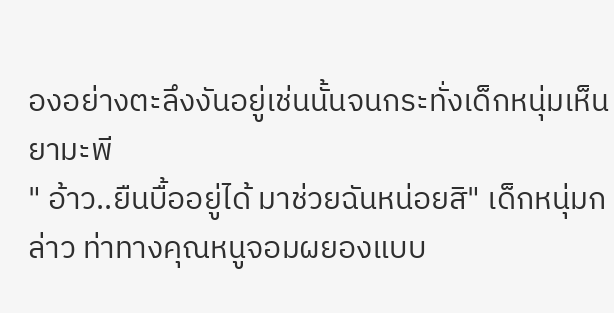องอย่างตะลึงงันอยู่เช่นนั้นจนกระทั่งเด็กหนุ่มเห็นยามะพี
" อ้าว..ยืนบื้ออยู่ได้ มาช่วยฉันหน่อยสิ" เด็กหนุ่มกล่าว ท่าทางคุณหนูจอมผยองแบบ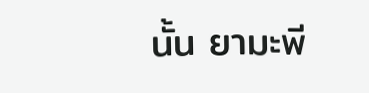นั้น ยามะพี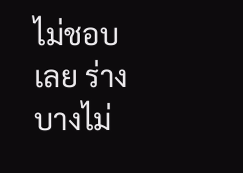ไม่ชอบเลย ร่างบางไม่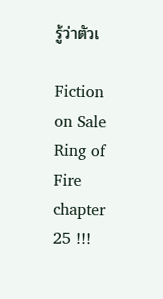รู้ว่าตัวเ

Fiction on Sale
Ring of Fire chapter 25 !!!